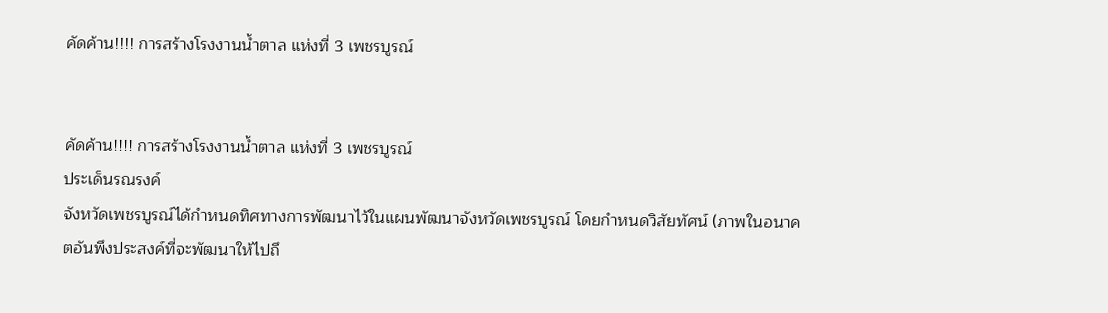คัดค้าน!!!! การสร้างโรงงานน้ำตาล แห่งที่ 3 เพชรบูรณ์


คัดค้าน!!!! การสร้างโรงงานน้ำตาล แห่งที่ 3 เพชรบูรณ์
ประเด็นรณรงค์
จังหวัดเพชรบูรณ์ได้กำหนดทิศทางการพัฒนาไว้ในแผนพัฒนาจังหวัดเพชรบูรณ์ โดยกำหนดวิสัยทัศน์ (ภาพในอนาคตอันพึงประสงค์ที่จะพัฒนาให้ไปถึ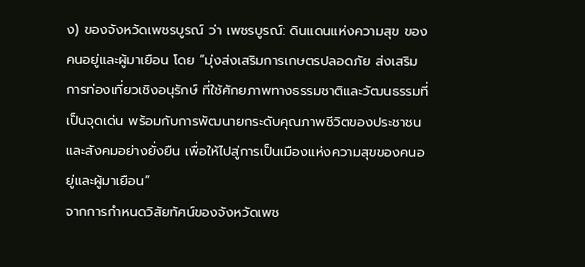ง) ของจังหวัดเพชรบูรณ์ ว่า เพชรบูรณ์: ดินแดนแห่งความสุข ของคนอยู่และผู้มาเยือน โดย “มุ่งส่งเสริมการเกษตรปลอดภัย ส่งเสริมการท่องเที่ยวเชิงอนุรักษ์ ที่ใช้ศักยภาพทางธรรมชาติและวัฒนธรรมที่เป็นจุดเด่น พร้อมกับการพัฒนายกระดับคุณภาพชีวิตของประชาชนและสังคมอย่างยั่งยืน เพื่อให้ไปสู่การเป็นเมืองแห่งความสุขของคนอยู่และผู้มาเยือน”
จากการกำหนดวิสัยทัศน์ของจังหวัดเพช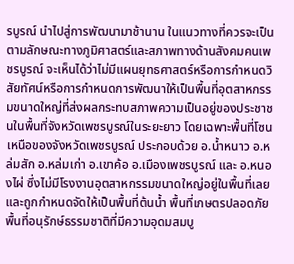รบูรณ์ นำไปสู่การพัฒนามาช้านาน ในแนวทางที่ควรจะเป็น ตามลักษณะทางภูมิศาสตร์และสภาพทางด้านสังคมคนเพชรบูรณ์ จะเห็นได้ว่าไม่มีแผนยุทธศาสตร์หรือการกำหนดวิสัยทัศน์หรือการกำหนดการพัฒนาให้เป็นพื้นที่อุตสาหกรรมขนาดใหญ่ที่ส่งผลกระทบสภาพความเป็นอยู่ของประชาชนในพื้นที่จังหวัดเพชรบูรณ์ในระยะยาว โดยเฉพาะพื้นที่โซนเหนือของจังหวัดเพชรบูรณ์ ประกอบด้วย อ.น้ำหนาว อ.หล่มสัก อ.หล่มเก่า อ.เขาค้อ อ.เมืองเพชรบูรณ์ และ อ.หนองไผ่ ซึ่งไม่มีโรงงานอุตสาหกรรมขนาดใหญ่อยู่ในพื้นที่เลย และถูกกำหนดจัดให้เป็นพื้นที่ต้นน้ำ พื้นที่เกษตรปลอดภัย พื้นที่อนุรักษ์ธรรมชาติที่มีความอุดมสมบู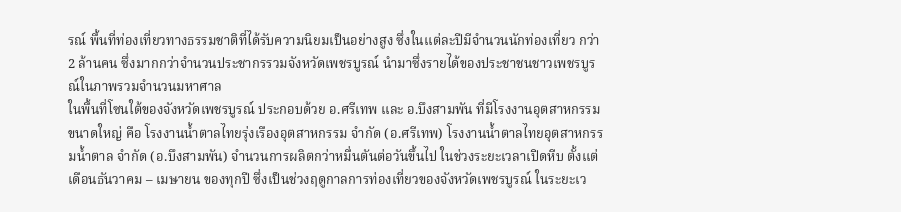รณ์ พื้นที่ท่องเที่ยวทางธรรมชาติที่ได้รับความนิยมเป็นอย่างสูง ซึ่งในแต่ละปีมีจำนวนนักท่องเที่ยว กว่า 2 ล้านคน ซึ่งมากกว่าจำนวนประชากรรวมจังหวัดเพชรบูรณ์ นำมาซึ่งรายได้ของประชาชนชาวเพชรบูรณ์ในภาพรวมจำนวนมหาศาล
ในพื้นที่โซนใต้ของจังหวัดเพชรบูรณ์ ประกอบด้วย อ.ศรีเทพ และ อ.บึงสามพัน ที่มีโรงงานอุตสาหกรรมขนาดใหญ่ คือ โรงงานน้ำตาลไทยรุ่งเรืองอุตสาหกรรม จำกัด (อ.ศรีเทพ) โรงงานน้ำตาลไทยอุตสาหกรรมน้ำตาล จำกัด (อ.บึงสามพัน) จำนวนการผลิตกว่าหมื่นตันต่อวันขึ้นไป ในช่วงระยะเวลาเปิดหีบ ตั้งแต่เดือนธันวาคม – เมษายน ของทุกปี ซึ่งเป็นช่วงฤดูกาลการท่องเที่ยวของจังหวัดเพชรบูรณ์ ในระยะเว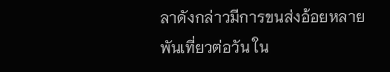ลาดังกล่าวมีการขนส่งอ้อยหลายพันเที่ยวต่อวัน ใน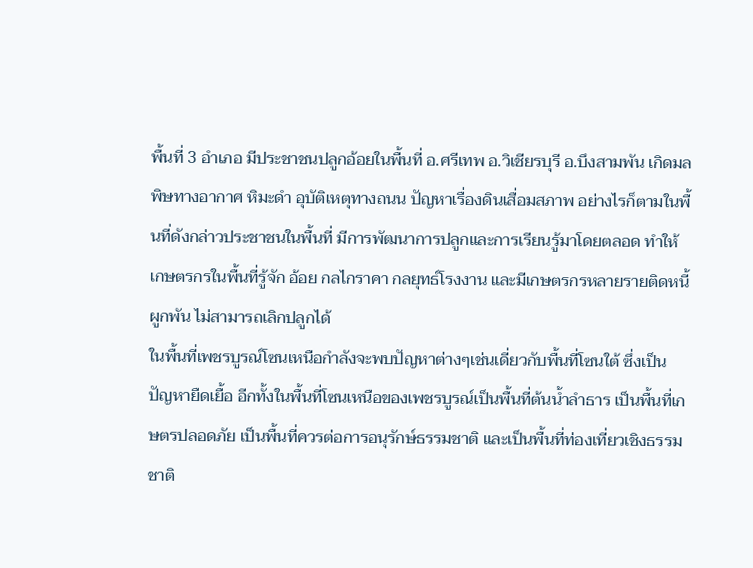พื้นที่ 3 อำเภอ มีประชาชนปลูกอ้อยในพื้นที่ อ.ศรีเทพ อ.วิเชียรบุรี อ.บึงสามพัน เกิดมลพิษทางอากาศ หิมะดำ อุบัติเหตุทางถนน ปัญหาเรื่องดินเสื่อมสภาพ อย่างไรก็ตามในพื้นที่ดังกล่าวประชาชนในพื้นที่ มีการพัฒนาการปลูกและการเรียนรู้มาโดยตลอด ทำให้เกษตรกรในพื้นที่รู้จัก อ้อย กลไกราคา กลยุทธ์โรงงาน และมีเกษตรกรหลายรายติดหนี้ผูกพัน ไม่สามารถเลิกปลูกได้
ในพื้นที่เพชรบูรณ์โซนเหนือกำลังจะพบปัญหาต่างๆเช่นเดี่ยวกับพื้นที่โซนใต้ ซึ่งเป็นปัญหายืดเยื้อ อีกทั้งในพื้นที่โซนเหนือของเพชรบูรณ์เป็นพื้นที่ต้นน้ำลำธาร เป็นพื้นที่เกษตรปลอดภัย เป็นพื้นที่ควรต่อการอนุรักษ์ธรรมชาติ และเป็นพื้นที่ท่องเที่ยวเชิงธรรมชาติ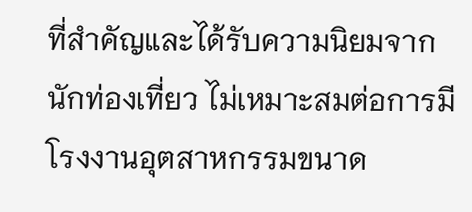ที่สำคัญและได้รับความนิยมจากนักท่องเที่ยว ไม่เหมาะสมต่อการมีโรงงานอุตสาหกรรมขนาด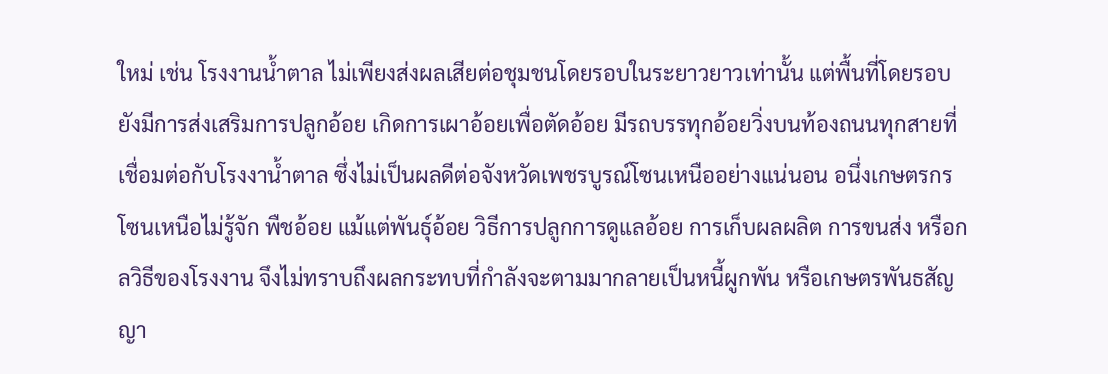ใหม่ เช่น โรงงานน้ำตาล ไม่เพียงส่งผลเสียต่อชุมชนโดยรอบในระยาวยาวเท่านั้น แต่พื้นที่โดยรอบยังมีการส่งเสริมการปลูกอ้อย เกิดการเผาอ้อยเพื่อตัดอ้อย มีรถบรรทุกอ้อยวิ่งบนท้องถนนทุกสายที่เชื่อมต่อกับโรงงาน้ำตาล ซึ่งไม่เป็นผลดีต่อจังหวัดเพชรบูรณ์โซนเหนืออย่างแน่นอน อนึ่งเกษตรกรโซนเหนือไม่รู้จัก พืชอ้อย แม้แต่พันธุ์อ้อย วิธีการปลูกการดูแลอ้อย การเก็บผลผลิต การขนส่ง หรือกลวิธีของโรงงาน จึงไม่ทราบถึงผลกระทบที่กำลังจะตามมากลายเป็นหนี้ผูกพัน หรือเกษตรพันธสัญญา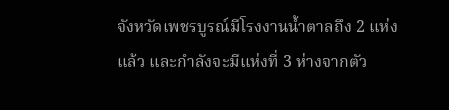จังหวัดเพชรบูรณ์มีโรงงานน้ำตาลถึง 2 แห่งแล้ว และกำลังจะมีแห่งที่ 3 ห่างจากตัว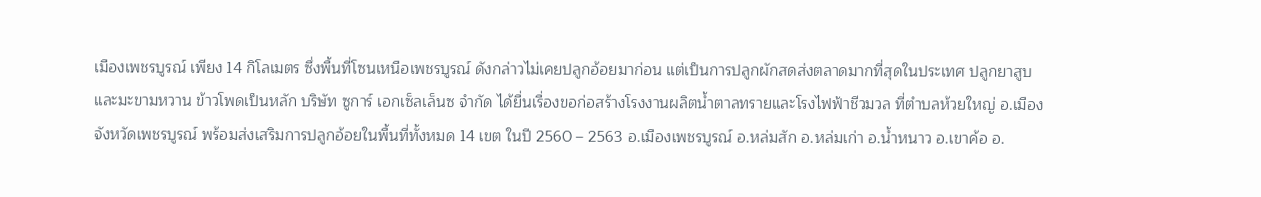เมืองเพชรบูรณ์ เพียง 14 กิโลเมตร ซึ่งพื้นที่โซนเหนือเพชรบูรณ์ ดังกล่าวไม่เคยปลูกอ้อยมาก่อน แต่เป็นการปลูกผักสดส่งตลาดมากที่สุดในประเทศ ปลูกยาสูบและมะขามหวาน ข้าวโพดเป็นหลัก บริษัท ซูการ์ เอกเซ็ลเล็นซ จำกัด ได้ยื่นเรื่องขอก่อสร้างโรงงานผลิตน้ำตาลทรายและโรงไฟฟ้าชีวมวล ที่ตำบลห้วยใหญ่ อ.เมืองจังหวัดเพชรบูรณ์ พร้อมส่งเสริมการปลูกอ้อยในพื้นที่ทั้งหมด 14 เขต ในปี 2560 – 2563 อ.เมืองเพชรบูรณ์ อ.หล่มสัก อ.หล่มเก่า อ.น้ำหนาว อ.เขาค้อ อ.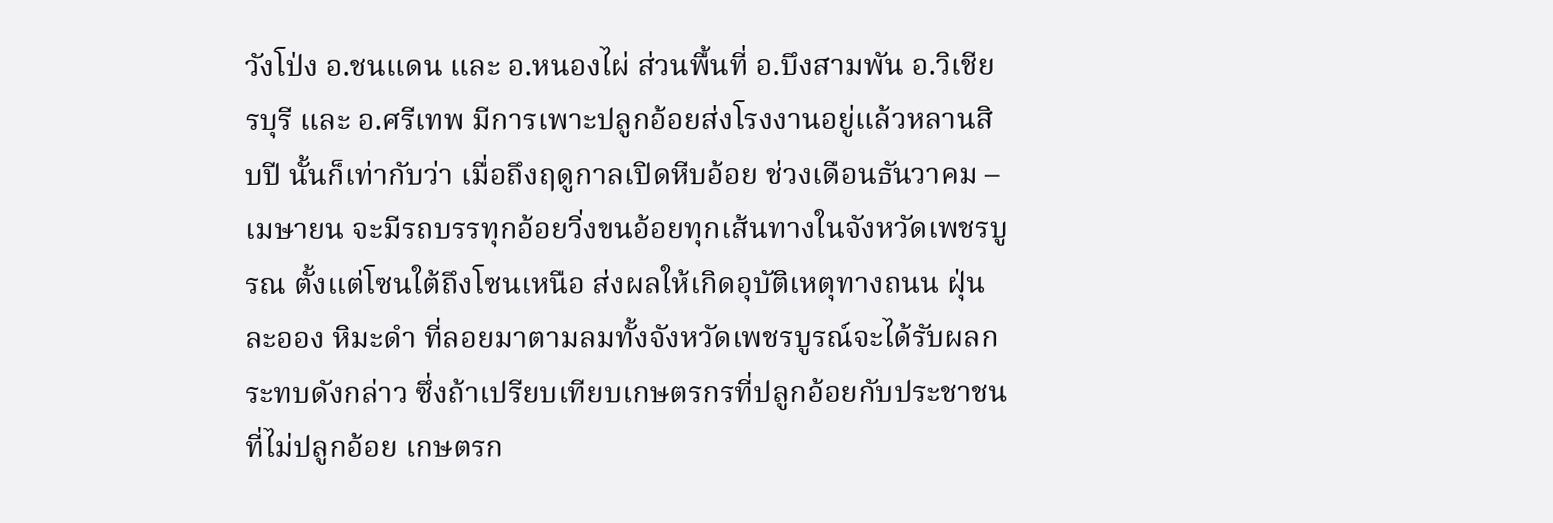วังโป่ง อ.ชนแดน และ อ.หนองไผ่ ส่วนพื้นที่ อ.บึงสามพัน อ.วิเชียรบุรี และ อ.ศรีเทพ มีการเพาะปลูกอ้อยส่งโรงงานอยู่แล้วหลานสิบปี นั้นก็เท่ากับว่า เมื่อถึงฤดูกาลเปิดหีบอ้อย ช่วงเดือนธันวาคม – เมษายน จะมีรถบรรทุกอ้อยวิ่งขนอ้อยทุกเส้นทางในจังหวัดเพชรบูรณ ตั้งแต่โซนใต้ถึงโซนเหนือ ส่งผลให้เกิดอุบัติเหตุทางถนน ฝุ่นละออง หิมะดำ ที่ลอยมาตามลมทั้งจังหวัดเพชรบูรณ์จะได้รับผลกระทบดังกล่าว ซึ่งถ้าเปรียบเทียบเกษตรกรที่ปลูกอ้อยกับประชาชนที่ไม่ปลูกอ้อย เกษตรก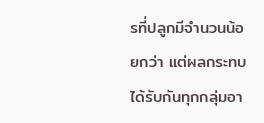รที่ปลูกมีจำนวนน้อยกว่า แต่ผลกระทบได้รับกันทุกกลุ่มอา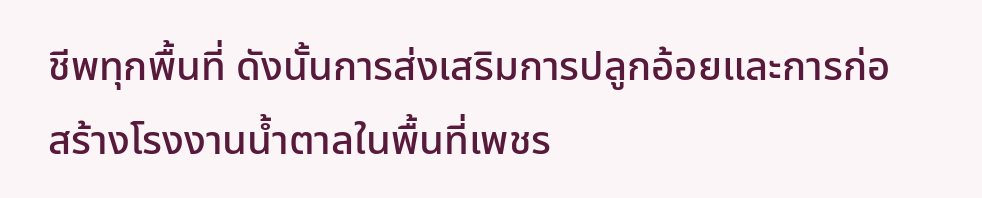ชีพทุกพื้นที่ ดังนั้นการส่งเสริมการปลูกอ้อยและการก่อสร้างโรงงานน้ำตาลในพื้นที่เพชร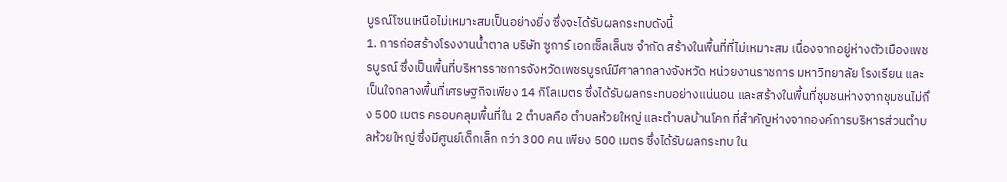บูรณ์โซนเหนือไม่เหมาะสมเป็นอย่างยิ่ง ซึ่งจะได้รับผลกระทบดังนี้
1. การก่อสร้างโรงงานน้ำตาล บริษัท ซูการ์ เอกเซ็ลเล็นซ จำกัด สร้างในพื้นที่ที่ไม่เหมาะสม เนื่องจากอยู่ห่างตัวเมืองเพชรบูรณ์ ซึ่งเป็นพื้นที่บริหารราชการจังหวัดเพชรบูรณ์มีศาลากลางจังหวัด หน่วยงานราชการ มหาวิทยาลัย โรงเรียน และเป็นใจกลางพื้นที่เศรษฐกิจเพียง 14 กิโลเมตร ซึ่งได้รับผลกระทบอย่างแน่นอน และสร้างในพื้นที่ชุมชนห่างจากชุมชนไม่ถึง 500 เมตร ครอบคลุมพื้นที่ใน 2 ตำบลคือ ตำบลห้วยใหญ่ และตำบลบ้านโคก ที่สำคัญห่างจากองค์การบริหารส่วนตำบลห้วยใหญ่ ซึ่งมีศูนย์เด็กเล็ก กว่า 300 คน เพียง 500 เมตร ซึ่งได้รับผลกระทบ ใน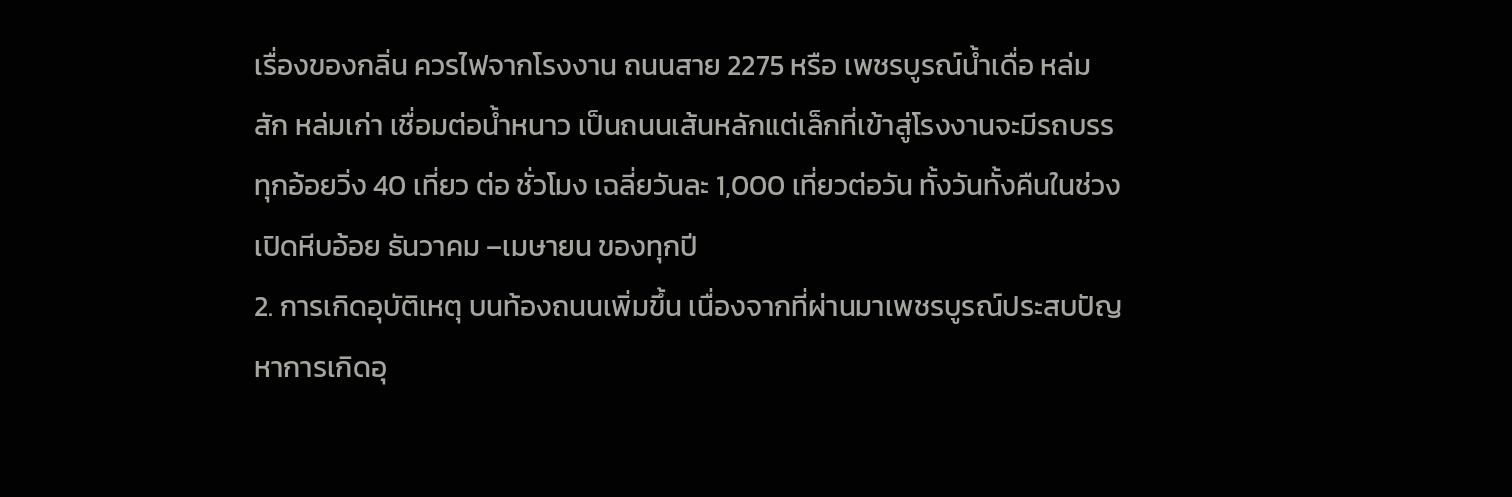เรื่องของกลิ่น ควรไฟจากโรงงาน ถนนสาย 2275 หรือ เพชรบูรณ์น้ำเดื่อ หล่มสัก หล่มเก่า เชื่อมต่อน้ำหนาว เป็นถนนเส้นหลักแต่เล็กที่เข้าสู่โรงงานจะมีรถบรรทุกอ้อยวิ่ง 40 เที่ยว ต่อ ชั่วโมง เฉลี่ยวันละ 1,000 เที่ยวต่อวัน ทั้งวันทั้งคืนในช่วงเปิดหีบอ้อย ธันวาคม –เมษายน ของทุกปี
2. การเกิดอุบัติเหตุ บนท้องถนนเพิ่มขึ้น เนื่องจากที่ผ่านมาเพชรบูรณ์ประสบปัญหาการเกิดอุ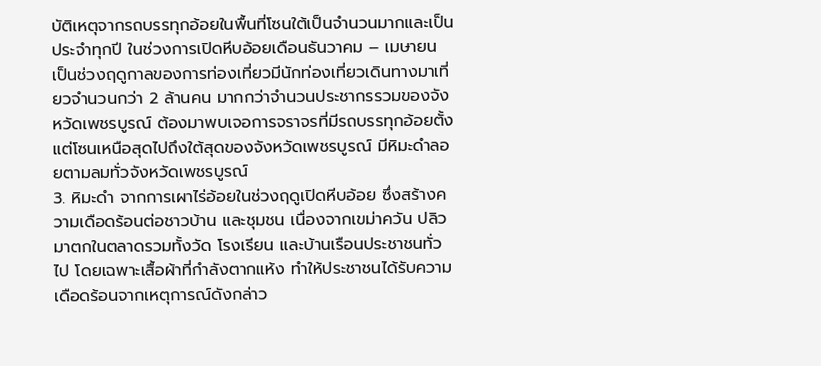บัติเหตุจากรถบรรทุกอ้อยในพื้นที่โซนใต้เป็นจำนวนมากและเป็นประจำทุกปี ในช่วงการเปิดหีบอ้อยเดือนธันวาคม – เมษายน เป็นช่วงฤดูกาลของการท่องเที่ยวมีนักท่องเที่ยวเดินทางมาเที่ยวจำนวนกว่า 2 ล้านคน มากกว่าจำนวนประชากรรวมของจังหวัดเพชรบูรณ์ ต้องมาพบเจอการจราจรที่มีรถบรรทุกอ้อยตั้งแต่โซนเหนือสุดไปถึงใต้สุดของจังหวัดเพชรบูรณ์ มีหิมะดำลอยตามลมทั่วจังหวัดเพชรบูรณ์
3. หิมะดำ จากการเผาไร่อ้อยในช่วงฤดูเปิดหีบอ้อย ซึ่งสร้างความเดือดร้อนต่อชาวบ้าน และชุมชน เนื่องจากเขม่าควัน ปลิวมาตกในตลาดรวมทั้งวัด โรงเรียน และบ้านเรือนประชาชนทั่วไป โดยเฉพาะเสื้อผ้าที่กำลังตากแห้ง ทำให้ประชาชนได้รับความเดือดร้อนจากเหตุการณ์ดังกล่าว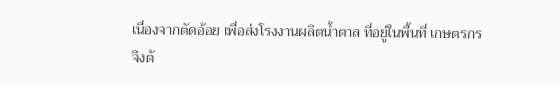เนื่องจากตัดอ้อย เพื่อส่งโรงงานผลิตน้ำตาล ที่อยู่ในพื้นที่ เกษตรกรจึงต้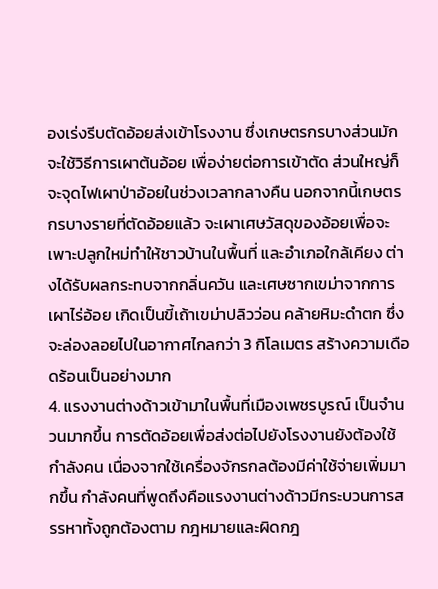องเร่งรีบตัดอ้อยส่งเข้าโรงงาน ซึ่งเกษตรกรบางส่วนมักจะใช้วิธีการเผาต้นอ้อย เพื่อง่ายต่อการเข้าตัด ส่วนใหญ่ก็จะจุดไฟเผาป่าอ้อยในช่วงเวลากลางคืน นอกจากนี้เกษตรกรบางรายที่ตัดอ้อยแล้ว จะเผาเศษวัสดุของอ้อยเพื่อจะเพาะปลูกใหม่ทำให้ชาวบ้านในพื้นที่ และอำเภอใกล้เคียง ต่างได้รับผลกระทบจากกลิ่นควัน และเศษซากเขม่าจากการเผาไร่อ้อย เกิดเป็นขี้เถ้าเขม่าปลิวว่อน คล้ายหิมะดำตก ซึ่งจะล่องลอยไปในอากาศไกลกว่า 3 กิโลเมตร สร้างความเดือดร้อนเป็นอย่างมาก
4. แรงงานต่างด้าวเข้ามาในพื้นที่เมืองเพชรบูรณ์ เป็นจำนวนมากขึ้น การตัดอ้อยเพื่อส่งต่อไปยังโรงงานยังต้องใช้กำลังคน เนื่องจากใช้เครื่องจักรกลต้องมีค่าใช้จ่ายเพิ่มมากขึ้น กำลังคนที่พูดถึงคือแรงงานต่างด้าวมีกระบวนการสรรหาทั้งถูกต้องตาม กฎหมายและผิดกฎ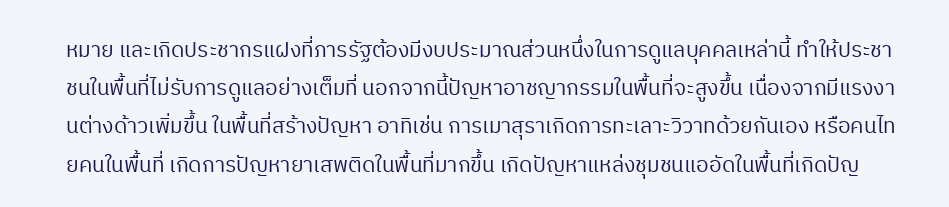หมาย และเกิดประชากรแฝงที่ภารรัฐต้องมีงบประมาณส่วนหนึ่งในการดูแลบุคคลเหล่านี้ ทำให้ประชาชนในพื้นที่ไม่รับการดูแลอย่างเต็มที่ นอกจากนี้ปัญหาอาชญากรรมในพื้นที่จะสูงขึ้น เนื่องจากมีแรงงานต่างด้าวเพิ่มขึ้น ในพื้นที่สร้างปัญหา อาทิเช่น การเมาสุราเกิดการทะเลาะวิวาทด้วยกันเอง หรือคนไทยคนในพื้นที่ เกิดการปัญหายาเสพติดในพื้นที่มากขึ้น เกิดปัญหาแหล่งชุมชนแออัดในพื้นที่เกิดปัญ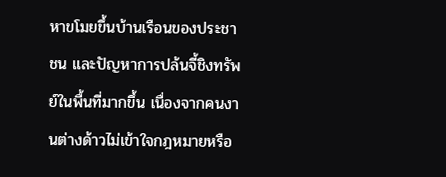หาขโมยขึ้นบ้านเรือนของประชาชน และปัญหาการปล้นจี้ชิงทรัพย์ในพื้นที่มากขึ้น เนื่องจากคนงานต่างด้าวไม่เข้าใจกฎหมายหรือ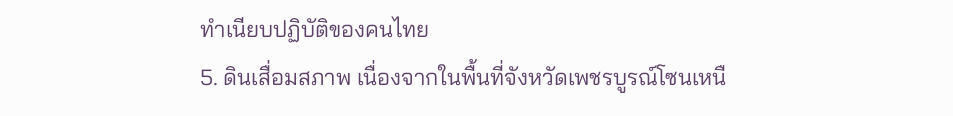ทำเนียบปฏิบัติของคนไทย
5. ดินเสื่อมสภาพ เนื่องจากในพื้นที่จังหวัดเพชรบูรณ์โซนเหนื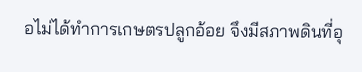อไม่ได้ทำการเกษตรปลูกอ้อย จึงมีสภาพดินที่อุ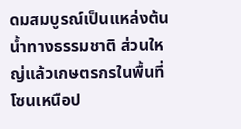ดมสมบูรณ์เป็นแหล่งต้นน้ำทางธรรมชาติ ส่วนใหญ่แล้วเกษตรกรในพื้นที่โซนเหนือป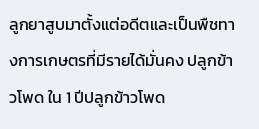ลูกยาสูบมาตั้งแต่อดีตและเป็นพืชทางการเกษตรที่มีรายได้มั่นคง ปลูกข้าวโพด ใน 1 ปีปลูกข้าวโพด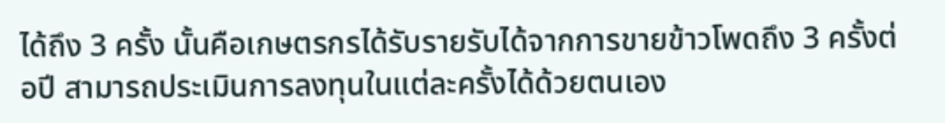ได้ถึง 3 ครั้ง นั้นคือเกษตรกรได้รับรายรับได้จากการขายข้าวโพดถึง 3 ครั้งต่อปี สามารถประเมินการลงทุนในแต่ละครั้งได้ด้วยตนเอง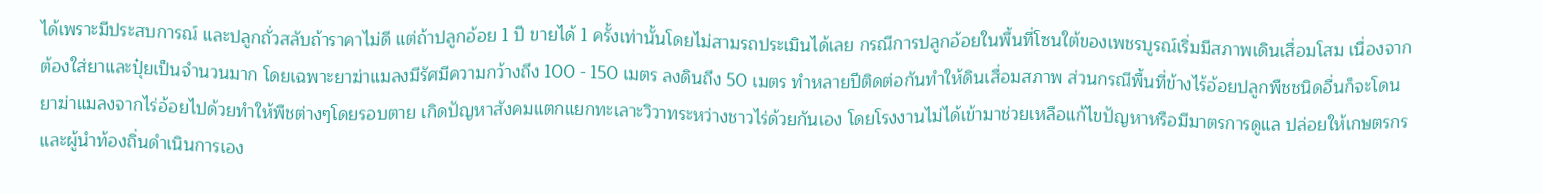ได้เพราะมีประสบการณ์ และปลูกถั่วสลับถ้าราคาไม่ดี แต่ถ้าปลูกอ้อย 1 ปี ขายได้ 1 ครั้งเท่านั้นโดยไม่สามรถประเมินได้เลย กรณีการปลูกอ้อยในพื้นที่โซนใต้ของเพชรบูรณ์เริ่มมีสภาพเดินเสื่อมโสม เนื่องจากต้องใส่ยาและปุ๋ยเป็นจำนวนมาก โดยเฉพาะยาฆ่าแมลงมีรัศมีความกว้างถึง 100 - 150 เมตร ลงดินถึง 50 เมตร ทำหลายปีติดต่อกันทำให้ดินเสื่อมสภาพ ส่วนกรณีพื้นที่ข้างไร้อ้อยปลูกพืชชนิดอื่นก็จะโดนยาฆ่าแมลงจากไร่อ้อยไปด้วยทำให้พืชต่างๆโดยรอบตาย เกิดปัญหาสังคมแตกแยกทะเลาะวิวาทระหว่างชาวไร่ด้วยกันเอง โดยโรงงานไม่ได้เข้ามาช่วยเหลือแก้ไขปัญหาหรือมีมาตรการดูแล ปล่อยให้เกษตรกรและผู้นำท้องถิ่นดำเนินการเอง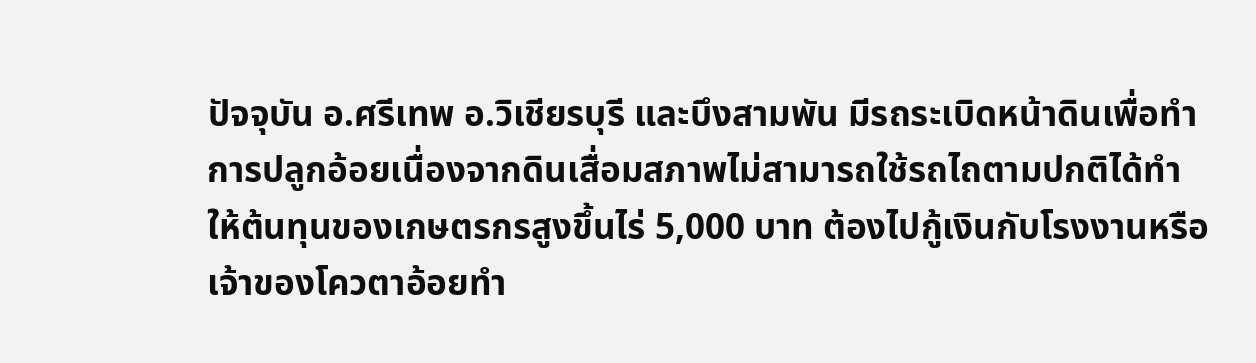ปัจจุบัน อ.ศรีเทพ อ.วิเชียรบุรี และบึงสามพัน มีรถระเบิดหน้าดินเพื่อทำการปลูกอ้อยเนื่องจากดินเสื่อมสภาพไม่สามารถใช้รถไถตามปกติได้ทำให้ต้นทุนของเกษตรกรสูงขึ้นไร่ 5,000 บาท ต้องไปกู้เงินกับโรงงานหรือเจ้าของโควตาอ้อยทำ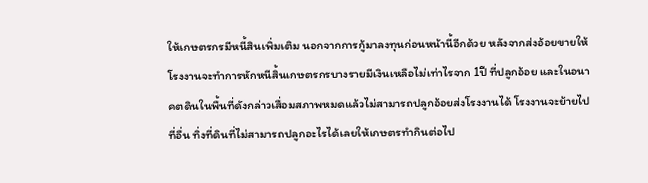ให้เกษตรกรมีหนี้สินเพิ่มเติม นอกจากการกู้มาลงทุนก่อนหน้านี้อีกด้วย หลังจากส่งอ้อยขายให้โรงงานจะทำการหักหนีสิ้นเกษตรกรบางรายมีเงินเหลือไม่เท่าไรจาก 1ปี ที่ปลูกอ้อย และในอนาคตดินในพื้นที่ดังกล่าวเสื่อมสภาพหมดแล้วไม่สามารถปลูกอ้อยส่งโรงงานได้ โรงงานจะย้ายไปที่อื่น ทิ่งที่ดินที่ไม่สามารถปลูกอะไรได้เลยให้เกษตรทำกินต่อไป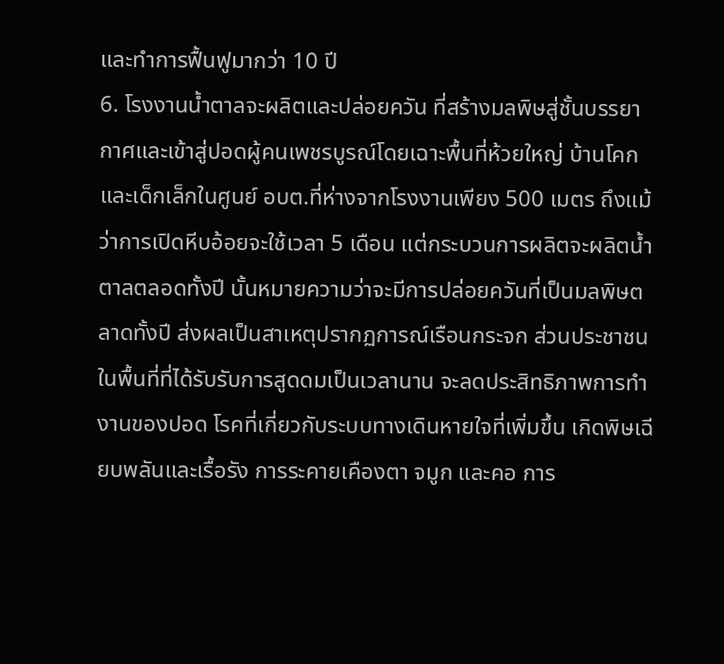และทำการฟื้นฟูมากว่า 10 ปี
6. โรงงานน้ำตาลจะผลิตและปล่อยควัน ที่สร้างมลพิษสู่ชั้นบรรยากาศและเข้าสู่ปอดผู้คนเพชรบูรณ์โดยเฉาะพื้นที่ห้วยใหญ่ บ้านโคก และเด็กเล็กในศูนย์ อบต.ที่ห่างจากโรงงานเพียง 500 เมตร ถึงแม้ว่าการเปิดหีบอ้อยจะใช้เวลา 5 เดือน แต่กระบวนการผลิตจะผลิตน้ำตาลตลอดทั้งปี นั้นหมายความว่าจะมีการปล่อยควันที่เป็นมลพิษตลาดทั้งปี ส่งผลเป็นสาเหตุปรากฏการณ์เรือนกระจก ส่วนประชาชนในพื้นที่ที่ได้รับรับการสูดดมเป็นเวลานาน จะลดประสิทธิภาพการทำงานของปอด โรคที่เกี่ยวกับระบบทางเดินหายใจที่เพิ่มขึ้น เกิดพิษเฉียบพลันและเรื้อรัง การระคายเคืองตา จมูก และคอ การ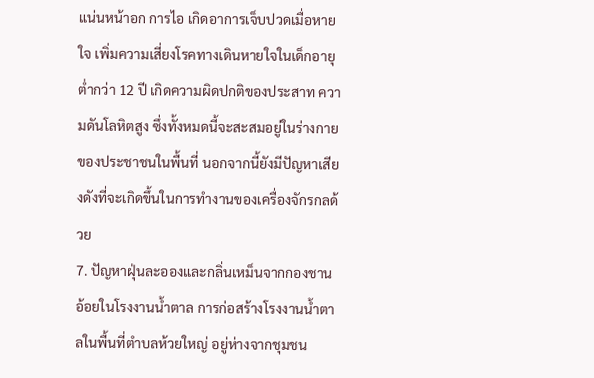แน่นหน้าอก การไอ เกิดอาการเจ็บปวดเมื่อหายใจ เพิ่มความเสี่ยงโรคทางเดินหายใจในเด็กอายุต่ำกว่า 12 ปี เกิดความผิดปกติของประสาท ความดันโลหิตสูง ซึ่งทั้งหมดนี้จะสะสมอยู่ในร่างกายของประชาชนในพื้นที่ นอกจากนี้ยังมีปัญหาเสียงดังที่จะเกิดขึ้นในการทำงานของเครื่องจักรกลด้วย
7. ปัญหาฝุ่นละอองและกลิ่นเหม็นจากกองชานอ้อยในโรงงานน้ำตาล การก่อสร้างโรงงานน้ำตาลในพื้นที่ตำบลห้วยใหญ่ อยู่ห่างจากชุมชน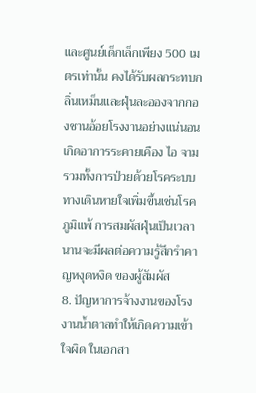และศูนย์เด็กเล็กเพียง 500 เมตรเท่านั้น คงได้รับผลกระทบกลิ่นเหม็นและฝุ่นละอองจากกองชานอ้อยโรงงานอย่างแน่นอน เกิดอาการระคายเคือง ไอ จาม รวมทั้งการป่วยด้วยโรคระบบ ทางเดินหายใจเพิ่มขึ้นเช่นโรคภูมิแพ้ การสมผัสฝุ่นเป็นเวลานานจะมีผลต่อความรู้สึกรำคาญหงุดหงิด ของผู้สัมผัส
8. ปัญหาการจ้างงานของโรงงานน้ำตาลทำให้เกิดความเข้าใจผิด ในเอกสา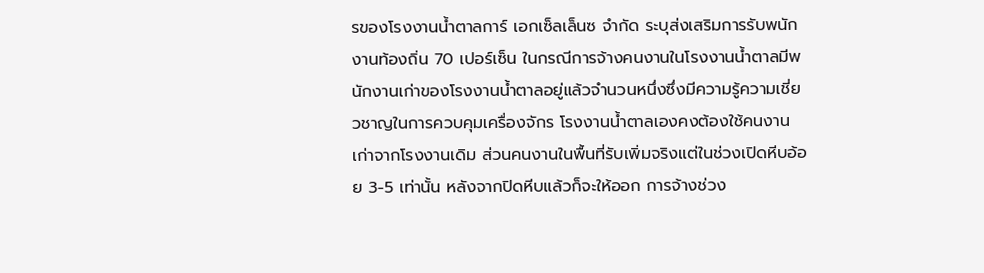รของโรงงานน้ำตาลการ์ เอกเซ็ลเล็นซ จำกัด ระบุส่งเสริมการรับพนักงานท้องถิ่น 70 เปอร์เซ็น ในกรณีการจ้างคนงานในโรงงานน้ำตาลมีพนักงานเก่าของโรงงานน้ำตาลอยู่แล้วจำนวนหนึ่งซึ่งมีความรู้ความเชี่ยวชาญในการควบคุมเครื่องจักร โรงงานน้ำตาลเองคงต้องใช้คนงานเก่าจากโรงงานเดิม ส่วนคนงานในพื้นที่รับเพิ่มจริงแต่ในช่วงเปิดหีบอ้อย 3-5 เท่านั้น หลังจากปิดหีบแล้วก็จะให้ออก การจ้างช่วง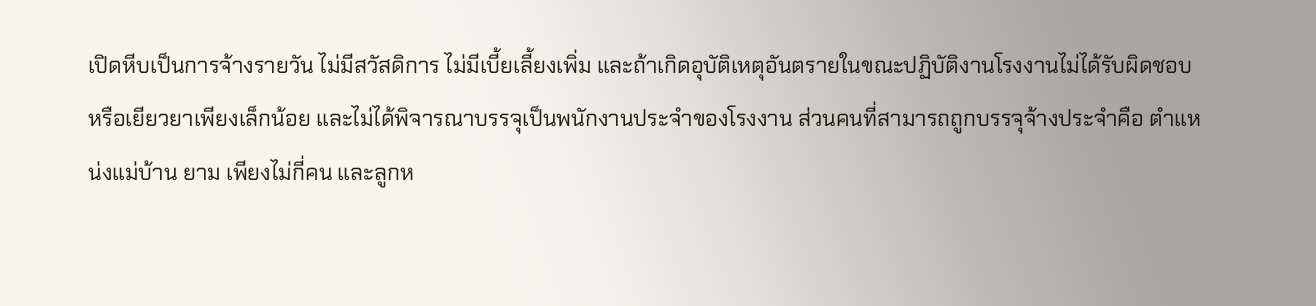เปิดหีบเป็นการจ้างรายวัน ไม่มีสวัสดิการ ไม่มีเบี้ยเลี้ยงเพิ่ม และถ้าเกิดอุบัติเหตุอันตรายในขณะปฏิบัติงานโรงงานไม่ได้รับผิดชอบหรือเยียวยาเพียงเล็กน้อย และไม่ได้พิจารณาบรรจุเป็นพนักงานประจำของโรงงาน ส่วนคนที่สามารถถูกบรรจุจ้างประจำคือ ตำแหน่งแม่บ้าน ยาม เพียงไม่กี่คน และลูกห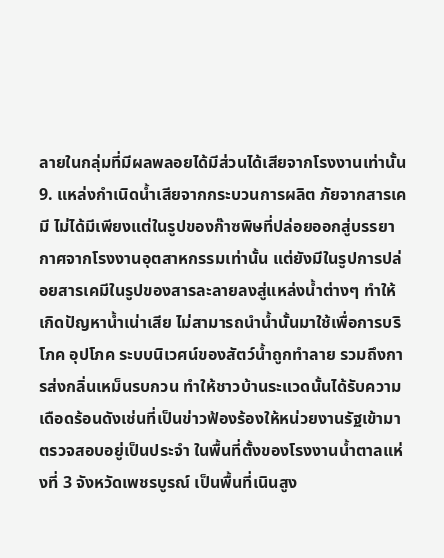ลายในกลุ่มที่มีผลพลอยได้มีส่วนได้เสียจากโรงงานเท่านั้น
9. แหล่งกําเนิดน้ำเสียจากกระบวนการผลิต ภัยจากสารเคมี ไม่ได้มีเพียงแต่ในรูปของก๊าซพิษที่ปล่อยออกสู่บรรยากาศจากโรงงานอุตสาหกรรมเท่านั้น แต่ยังมีในรูปการปล่อยสารเคมีในรูปของสารละลายลงสู่แหล่งน้ำต่างๆ ทำให้เกิดปัญหาน้ำเน่าเสีย ไม่สามารถนำน้ำนั้นมาใช้เพื่อการบริโภค อุปโภค ระบบนิเวศน์ของสัตว์น้ำถูกทำลาย รวมถึงการส่งกลิ่นเหม็นรบกวน ทำให้ชาวบ้านระแวดนั้นได้รับความเดือดร้อนดังเช่นที่เป็นข่าวฟ้องร้องให้หน่วยงานรัฐเข้ามาตรวจสอบอยู่เป็นประจำ ในพื้นที่ตั้งของโรงงานน้ำตาลแห่งที่ 3 จังหวัดเพชรบูรณ์ เป็นพื้นที่เนินสูง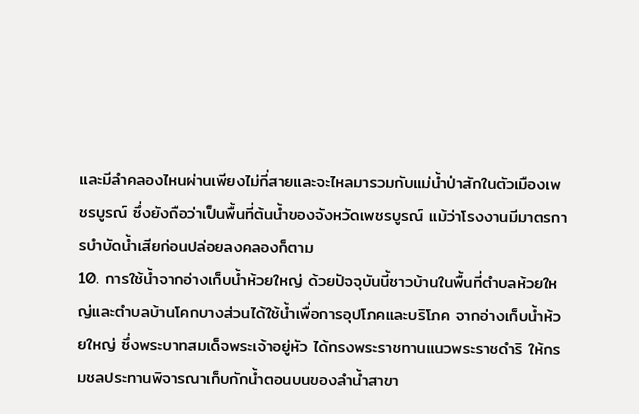และมีลำคลองไหนผ่านเพียงไม่กี่สายและจะไหลมารวมกับแม่น้ำป่าสักในตัวเมืองเพชรบูรณ์ ซึ่งยังถือว่าเป็นพื้นที่ต้นน้ำของจังหวัดเพชรบูรณ์ แม้ว่าโรงงานมีมาตรการบำบัดน้ำเสียก่อนปล่อยลงคลองก็ตาม
10. การใช้น้ำจากอ่างเก็บน้ำห้วยใหญ่ ด้วยปัจจุบันนี้ชาวบ้านในพื้นที่ตำบลห้วยใหญ่และตำบลบ้านโคกบางส่วนได้ใช้น้ำเพื่อการอุปโภคและบริโภค จากอ่างเก็บน้ำห้วยใหญ่ ซึ่งพระบาทสมเด็จพระเจ้าอยู่หัว ได้ทรงพระราชทานแนวพระราชดำริ ให้กรมชลประทานพิจารณาเก็บกักน้ำตอนบนของลำน้ำสาขา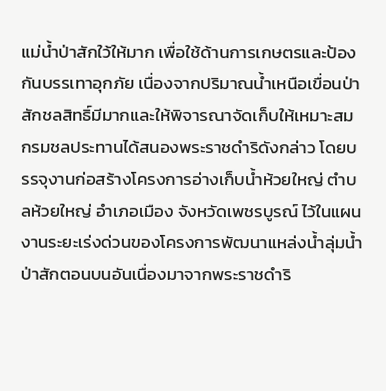แม่น้ำป่าสักใว้ให้มาก เพื่อใช้ด้านการเกษตรและป้องกันบรรเทาอุกภัย เนื่องจากปริมาณน้ำเหนือเขื่อนป่าสักชลสิทธิ์มีมากและให้พิจารณาจัดเก็บให้เหมาะสม กรมชลประทานได้สนองพระราชดำริดังกล่าว โดยบรรจุงานก่อสร้างโครงการอ่างเก็บน้ำห้วยใหญ่ ตำบลห้วยใหญ่ อำเภอเมือง จังหวัดเพชรบูรณ์ ไว้ในแผนงานระยะเร่งด่วนของโครงการพัฒนาแหล่งน้ำลุ่มน้ำป่าสักตอนบนอันเนื่องมาจากพระราชดำริ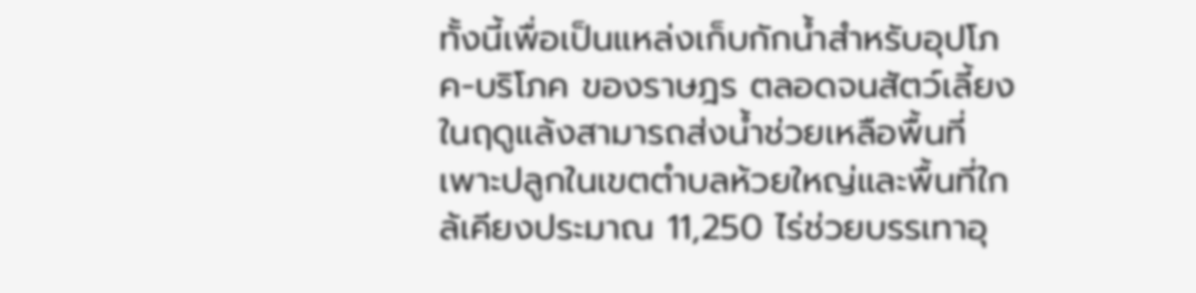ทั้งนี้เพื่อเป็นแหล่งเก็บกักน้ำสำหรับอุปโภค-บริโภค ของราษฎร ตลอดจนสัตว์เลี้ยงในฤดูแล้งสามารถส่งน้ำช่วยเหลือพื้นที่เพาะปลูกในเขตตำบลห้วยใหญ่และพื้นที่ใกล้เคียงประมาณ 11,250 ไร่ช่วยบรรเทาอุ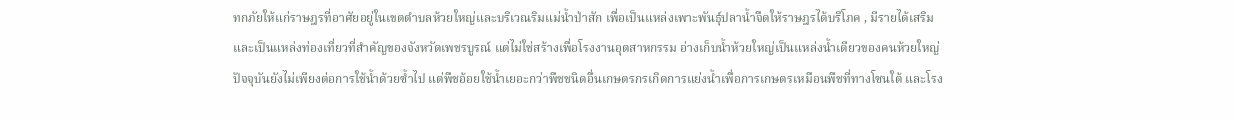ทกภัยให้แก่ราษฎรที่อาศัยอยู่ในเขตตำบลห้วยใหญ่และบริเวณริมแม่น้ำป่าสัก เพื่อเป็นแหล่งเพาะพันธุ์ปลาน้ำจืดให้ราษฎรได้บริโภค , มีรายได้เสริมและเป็นแหล่งท่องเที่ยวที่สำคัญของจังหวัดเพชรบูรณ์ แต่ไม่ใช่สร้างเพื่อโรงงานอุตสาหกรรม อ่างเก็บน้ำห้วยใหญ่เป็นแหล่งน้ำเดียวของคนห้วยใหญ่ปัจจุบันยังไม่เพียงต่อการใช้น้ำด้วยซ้ำไป แต่พืชอ้อยใช้น้ำเยอะกว่าพืชชนิดอื่นเกษตรกรเกิดการแย่งน้ำเพื่อการเกษตรเหมือนพืชที่ทางโซนใต้ และโรง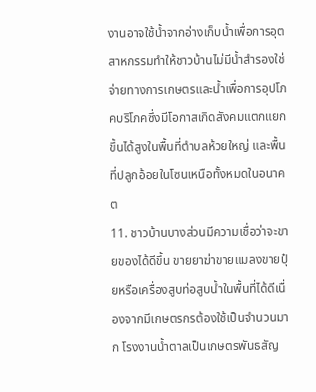งานอาจใช้น้ำจากอ่างเก็บน้ำเพื่อการอุตสาหกรรมทำให้ชาวบ้านไม่มีน้ำสำรองใช่จ่ายทางการเกษตรและน้ำเพื่อการอุปโภคบริโภคซึ่งมีโอกาสเกิดสังคมแตกแยกขึ้นได้สูงในพื้นที่ตำบลห้วยใหญ่ และพื้นที่ปลูกอ้อยในโซนเหนือทั้งหมดในอนาคต
11. ชาวบ้านบางส่วนมีความเชื่อว่าจะขายของได้ดีขึ้น ขายยาฆ่าขายแมลงขายปุ๋ยหรือเครื่องสูบท่อสูบน้ำในพื้นที่ได้ดีเนื่องจากมีเกษตรกรต้องใช้เป็นจำนวนมาก โรงงานน้ำตาลเป็นเกษตรพันธสัญ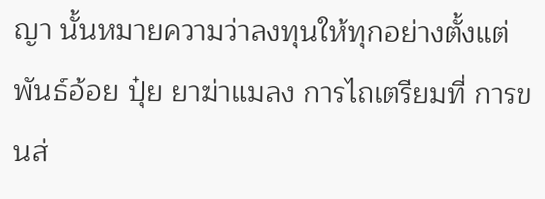ญา นั้นหมายความว่าลงทุนให้ทุกอย่างตั้งแต่พันธ์อ้อย ปุ๋ย ยาฆ่าแมลง การไถเตรียมที่ การขนส่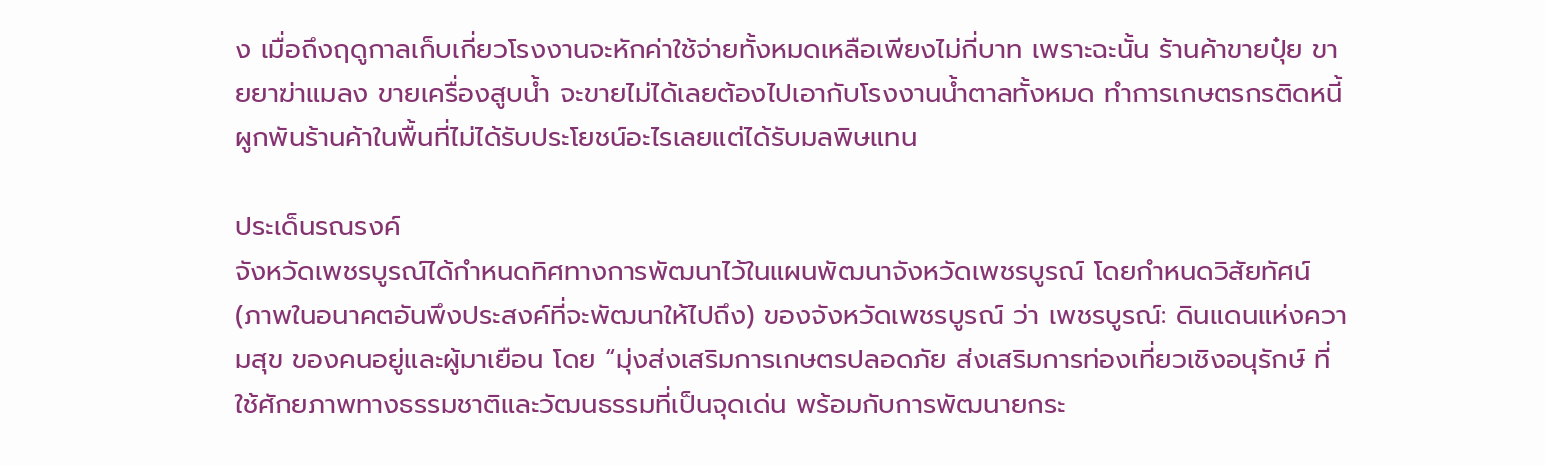ง เมื่อถึงฤดูกาลเก็บเกี่ยวโรงงานจะหักค่าใช้จ่ายทั้งหมดเหลือเพียงไม่กี่บาท เพราะฉะนั้น ร้านค้าขายปุ๋ย ขายยาฆ่าแมลง ขายเครื่องสูบน้ำ จะขายไม่ได้เลยต้องไปเอากับโรงงานน้ำตาลทั้งหมด ทำการเกษตรกรติดหนี้ผูกพันร้านค้าในพื้นที่ไม่ได้รับประโยชน์อะไรเลยแต่ได้รับมลพิษแทน

ประเด็นรณรงค์
จังหวัดเพชรบูรณ์ได้กำหนดทิศทางการพัฒนาไว้ในแผนพัฒนาจังหวัดเพชรบูรณ์ โดยกำหนดวิสัยทัศน์ (ภาพในอนาคตอันพึงประสงค์ที่จะพัฒนาให้ไปถึง) ของจังหวัดเพชรบูรณ์ ว่า เพชรบูรณ์: ดินแดนแห่งความสุข ของคนอยู่และผู้มาเยือน โดย “มุ่งส่งเสริมการเกษตรปลอดภัย ส่งเสริมการท่องเที่ยวเชิงอนุรักษ์ ที่ใช้ศักยภาพทางธรรมชาติและวัฒนธรรมที่เป็นจุดเด่น พร้อมกับการพัฒนายกระ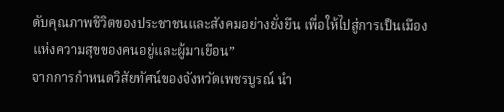ดับคุณภาพชีวิตของประชาชนและสังคมอย่างยั่งยืน เพื่อให้ไปสู่การเป็นเมืองแห่งความสุขของคนอยู่และผู้มาเยือน”
จากการกำหนดวิสัยทัศน์ของจังหวัดเพชรบูรณ์ นำ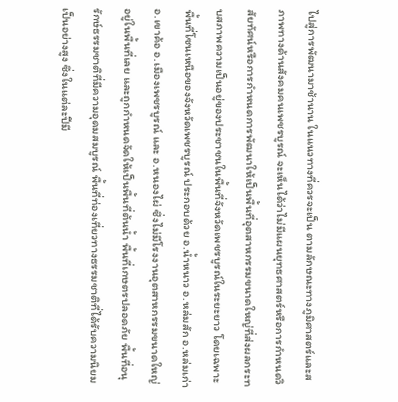ไปสู่การพัฒนามาช้านาน ในแนวทางที่ควรจะเป็น ตามลักษณะทางภูมิศาสตร์และสภาพทางด้านสังคมคนเพชรบูรณ์ จะเห็นได้ว่าไม่มีแผนยุทธศาสตร์หรือการกำหนดวิสัยทัศน์หรือการกำหนดการพัฒนาให้เป็นพื้นที่อุตสาหกรรมขนาดใหญ่ที่ส่งผลกระทบสภาพความเป็นอยู่ของประชาชนในพื้นที่จังหวัดเพชรบูรณ์ในระยะยาว โดยเฉพาะพื้นที่โซนเหนือของจังหวัดเพชรบูรณ์ ประกอบด้วย อ.น้ำหนาว อ.หล่มสัก อ.หล่มเก่า อ.เขาค้อ อ.เมืองเพชรบูรณ์ และ อ.หนองไผ่ ซึ่งไม่มีโรงงานอุตสาหกรรมขนาดใหญ่อยู่ในพื้นที่เลย และถูกกำหนดจัดให้เป็นพื้นที่ต้นน้ำ พื้นที่เกษตรปลอดภัย พื้นที่อนุรักษ์ธรรมชาติที่มีความอุดมสมบูรณ์ พื้นที่ท่องเที่ยวทางธรรมชาติที่ได้รับความนิยมเป็นอย่างสูง ซึ่งในแต่ละปีมี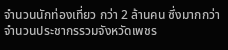จำนวนนักท่องเที่ยว กว่า 2 ล้านคน ซึ่งมากกว่าจำนวนประชากรรวมจังหวัดเพชร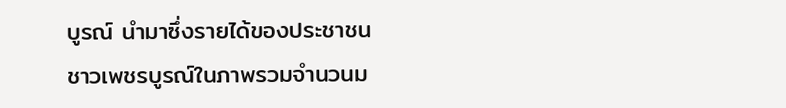บูรณ์ นำมาซึ่งรายได้ของประชาชนชาวเพชรบูรณ์ในภาพรวมจำนวนม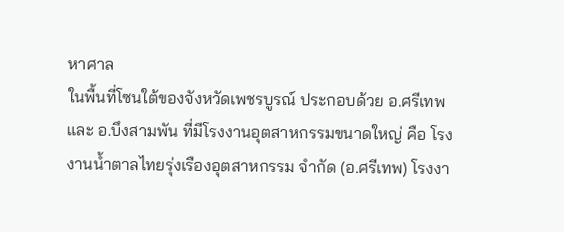หาศาล
ในพื้นที่โซนใต้ของจังหวัดเพชรบูรณ์ ประกอบด้วย อ.ศรีเทพ และ อ.บึงสามพัน ที่มีโรงงานอุตสาหกรรมขนาดใหญ่ คือ โรงงานน้ำตาลไทยรุ่งเรืองอุตสาหกรรม จำกัด (อ.ศรีเทพ) โรงงา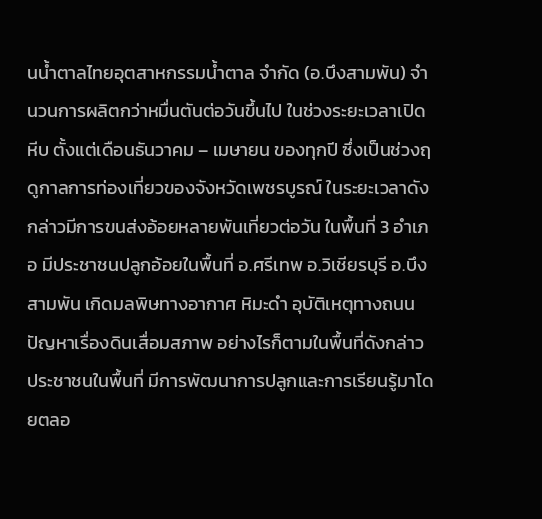นน้ำตาลไทยอุตสาหกรรมน้ำตาล จำกัด (อ.บึงสามพัน) จำนวนการผลิตกว่าหมื่นตันต่อวันขึ้นไป ในช่วงระยะเวลาเปิดหีบ ตั้งแต่เดือนธันวาคม – เมษายน ของทุกปี ซึ่งเป็นช่วงฤดูกาลการท่องเที่ยวของจังหวัดเพชรบูรณ์ ในระยะเวลาดังกล่าวมีการขนส่งอ้อยหลายพันเที่ยวต่อวัน ในพื้นที่ 3 อำเภอ มีประชาชนปลูกอ้อยในพื้นที่ อ.ศรีเทพ อ.วิเชียรบุรี อ.บึงสามพัน เกิดมลพิษทางอากาศ หิมะดำ อุบัติเหตุทางถนน ปัญหาเรื่องดินเสื่อมสภาพ อย่างไรก็ตามในพื้นที่ดังกล่าวประชาชนในพื้นที่ มีการพัฒนาการปลูกและการเรียนรู้มาโดยตลอ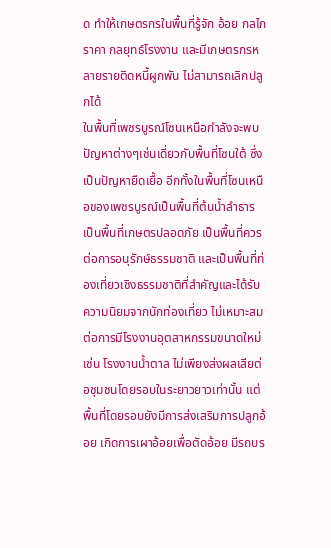ด ทำให้เกษตรกรในพื้นที่รู้จัก อ้อย กลไกราคา กลยุทธ์โรงงาน และมีเกษตรกรหลายรายติดหนี้ผูกพัน ไม่สามารถเลิกปลูกได้
ในพื้นที่เพชรบูรณ์โซนเหนือกำลังจะพบปัญหาต่างๆเช่นเดี่ยวกับพื้นที่โซนใต้ ซึ่งเป็นปัญหายืดเยื้อ อีกทั้งในพื้นที่โซนเหนือของเพชรบูรณ์เป็นพื้นที่ต้นน้ำลำธาร เป็นพื้นที่เกษตรปลอดภัย เป็นพื้นที่ควรต่อการอนุรักษ์ธรรมชาติ และเป็นพื้นที่ท่องเที่ยวเชิงธรรมชาติที่สำคัญและได้รับความนิยมจากนักท่องเที่ยว ไม่เหมาะสมต่อการมีโรงงานอุตสาหกรรมขนาดใหม่ เช่น โรงงานน้ำตาล ไม่เพียงส่งผลเสียต่อชุมชนโดยรอบในระยาวยาวเท่านั้น แต่พื้นที่โดยรอบยังมีการส่งเสริมการปลูกอ้อย เกิดการเผาอ้อยเพื่อตัดอ้อย มีรถบร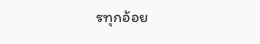รทุกอ้อย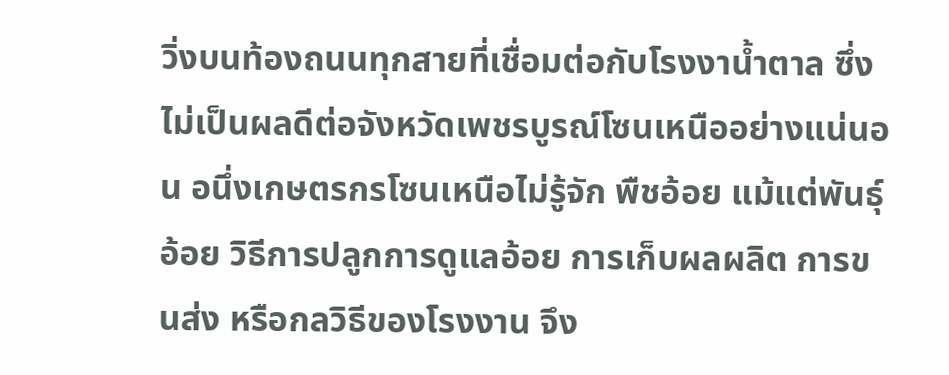วิ่งบนท้องถนนทุกสายที่เชื่อมต่อกับโรงงาน้ำตาล ซึ่งไม่เป็นผลดีต่อจังหวัดเพชรบูรณ์โซนเหนืออย่างแน่นอน อนึ่งเกษตรกรโซนเหนือไม่รู้จัก พืชอ้อย แม้แต่พันธุ์อ้อย วิธีการปลูกการดูแลอ้อย การเก็บผลผลิต การขนส่ง หรือกลวิธีของโรงงาน จึง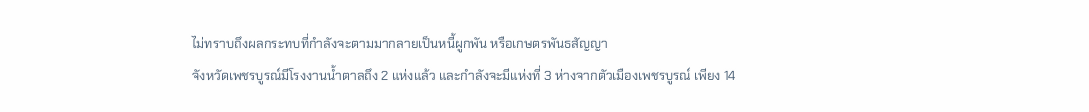ไม่ทราบถึงผลกระทบที่กำลังจะตามมากลายเป็นหนี้ผูกพัน หรือเกษตรพันธสัญญา
จังหวัดเพชรบูรณ์มีโรงงานน้ำตาลถึง 2 แห่งแล้ว และกำลังจะมีแห่งที่ 3 ห่างจากตัวเมืองเพชรบูรณ์ เพียง 14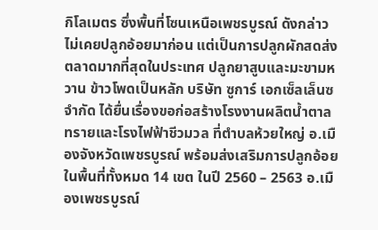กิโลเมตร ซึ่งพื้นที่โซนเหนือเพชรบูรณ์ ดังกล่าวไม่เคยปลูกอ้อยมาก่อน แต่เป็นการปลูกผักสดส่งตลาดมากที่สุดในประเทศ ปลูกยาสูบและมะขามหวาน ข้าวโพดเป็นหลัก บริษัท ซูการ์ เอกเซ็ลเล็นซ จำกัด ได้ยื่นเรื่องขอก่อสร้างโรงงานผลิตน้ำตาลทรายและโรงไฟฟ้าชีวมวล ที่ตำบลห้วยใหญ่ อ.เมืองจังหวัดเพชรบูรณ์ พร้อมส่งเสริมการปลูกอ้อยในพื้นที่ทั้งหมด 14 เขต ในปี 2560 – 2563 อ.เมืองเพชรบูรณ์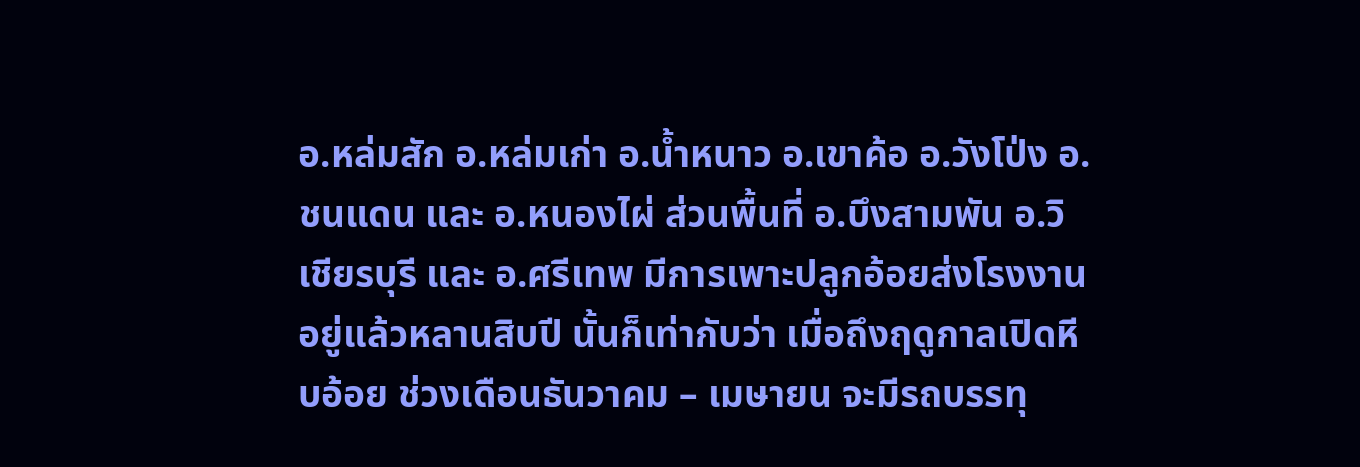อ.หล่มสัก อ.หล่มเก่า อ.น้ำหนาว อ.เขาค้อ อ.วังโป่ง อ.ชนแดน และ อ.หนองไผ่ ส่วนพื้นที่ อ.บึงสามพัน อ.วิเชียรบุรี และ อ.ศรีเทพ มีการเพาะปลูกอ้อยส่งโรงงานอยู่แล้วหลานสิบปี นั้นก็เท่ากับว่า เมื่อถึงฤดูกาลเปิดหีบอ้อย ช่วงเดือนธันวาคม – เมษายน จะมีรถบรรทุ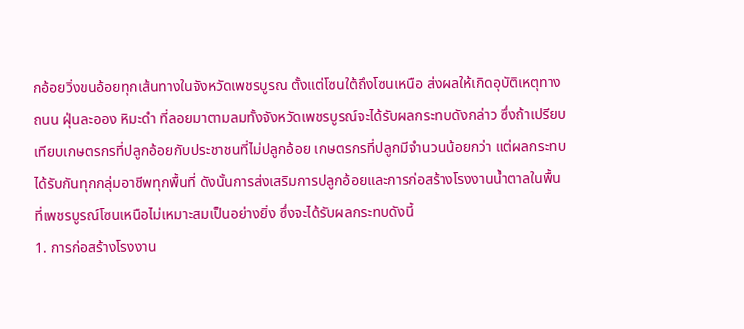กอ้อยวิ่งขนอ้อยทุกเส้นทางในจังหวัดเพชรบูรณ ตั้งแต่โซนใต้ถึงโซนเหนือ ส่งผลให้เกิดอุบัติเหตุทางถนน ฝุ่นละออง หิมะดำ ที่ลอยมาตามลมทั้งจังหวัดเพชรบูรณ์จะได้รับผลกระทบดังกล่าว ซึ่งถ้าเปรียบเทียบเกษตรกรที่ปลูกอ้อยกับประชาชนที่ไม่ปลูกอ้อย เกษตรกรที่ปลูกมีจำนวนน้อยกว่า แต่ผลกระทบได้รับกันทุกกลุ่มอาชีพทุกพื้นที่ ดังนั้นการส่งเสริมการปลูกอ้อยและการก่อสร้างโรงงานน้ำตาลในพื้นที่เพชรบูรณ์โซนเหนือไม่เหมาะสมเป็นอย่างยิ่ง ซึ่งจะได้รับผลกระทบดังนี้
1. การก่อสร้างโรงงาน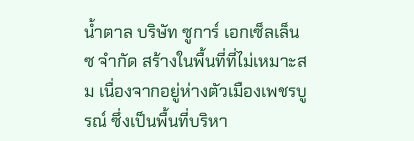น้ำตาล บริษัท ซูการ์ เอกเซ็ลเล็นซ จำกัด สร้างในพื้นที่ที่ไม่เหมาะสม เนื่องจากอยู่ห่างตัวเมืองเพชรบูรณ์ ซึ่งเป็นพื้นที่บริหา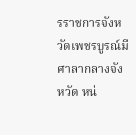รราชการจังหวัดเพชรบูรณ์มีศาลากลางจังหวัด หน่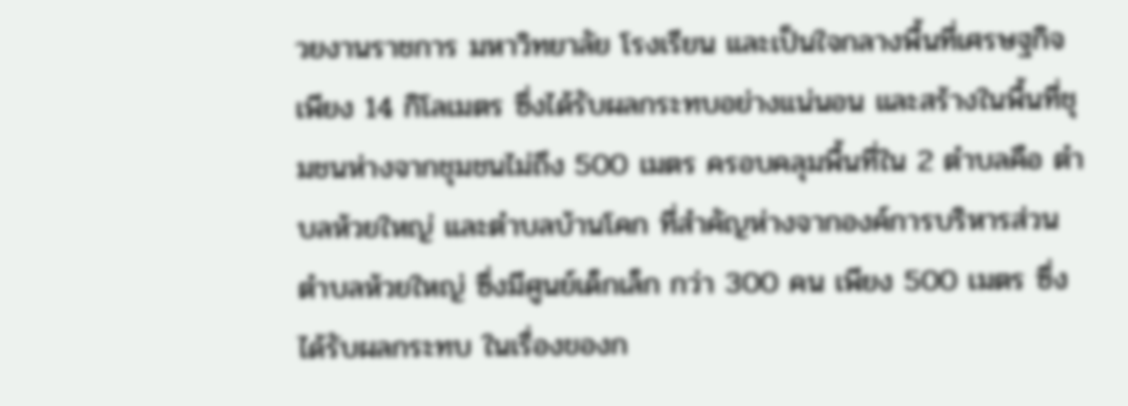วยงานราชการ มหาวิทยาลัย โรงเรียน และเป็นใจกลางพื้นที่เศรษฐกิจเพียง 14 กิโลเมตร ซึ่งได้รับผลกระทบอย่างแน่นอน และสร้างในพื้นที่ชุมชนห่างจากชุมชนไม่ถึง 500 เมตร ครอบคลุมพื้นที่ใน 2 ตำบลคือ ตำบลห้วยใหญ่ และตำบลบ้านโคก ที่สำคัญห่างจากองค์การบริหารส่วนตำบลห้วยใหญ่ ซึ่งมีศูนย์เด็กเล็ก กว่า 300 คน เพียง 500 เมตร ซึ่งได้รับผลกระทบ ในเรื่องของก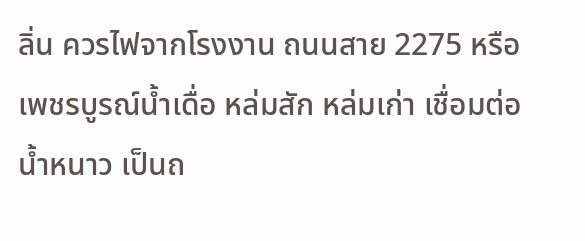ลิ่น ควรไฟจากโรงงาน ถนนสาย 2275 หรือ เพชรบูรณ์น้ำเดื่อ หล่มสัก หล่มเก่า เชื่อมต่อน้ำหนาว เป็นถ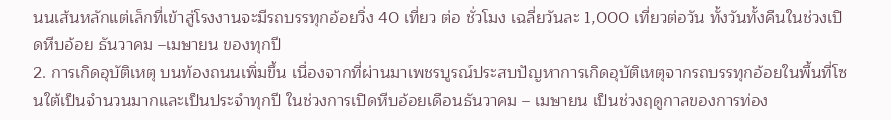นนเส้นหลักแต่เล็กที่เข้าสู่โรงงานจะมีรถบรรทุกอ้อยวิ่ง 40 เที่ยว ต่อ ชั่วโมง เฉลี่ยวันละ 1,000 เที่ยวต่อวัน ทั้งวันทั้งคืนในช่วงเปิดหีบอ้อย ธันวาคม –เมษายน ของทุกปี
2. การเกิดอุบัติเหตุ บนท้องถนนเพิ่มขึ้น เนื่องจากที่ผ่านมาเพชรบูรณ์ประสบปัญหาการเกิดอุบัติเหตุจากรถบรรทุกอ้อยในพื้นที่โซนใต้เป็นจำนวนมากและเป็นประจำทุกปี ในช่วงการเปิดหีบอ้อยเดือนธันวาคม – เมษายน เป็นช่วงฤดูกาลของการท่อง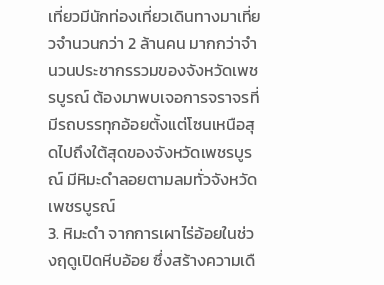เที่ยวมีนักท่องเที่ยวเดินทางมาเที่ยวจำนวนกว่า 2 ล้านคน มากกว่าจำนวนประชากรรวมของจังหวัดเพชรบูรณ์ ต้องมาพบเจอการจราจรที่มีรถบรรทุกอ้อยตั้งแต่โซนเหนือสุดไปถึงใต้สุดของจังหวัดเพชรบูรณ์ มีหิมะดำลอยตามลมทั่วจังหวัดเพชรบูรณ์
3. หิมะดำ จากการเผาไร่อ้อยในช่วงฤดูเปิดหีบอ้อย ซึ่งสร้างความเดื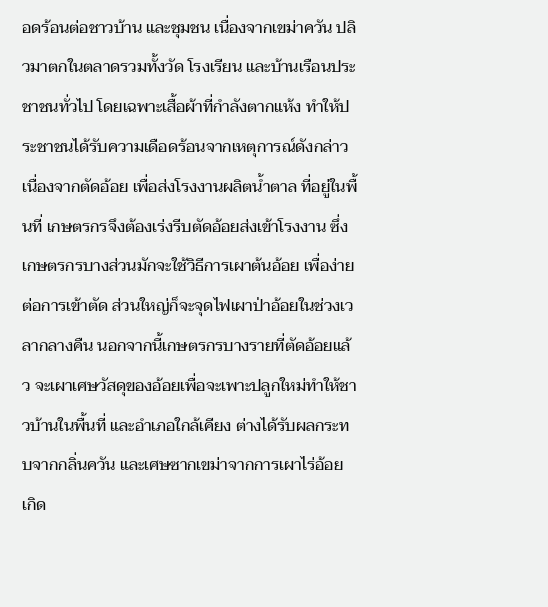อดร้อนต่อชาวบ้าน และชุมชน เนื่องจากเขม่าควัน ปลิวมาตกในตลาดรวมทั้งวัด โรงเรียน และบ้านเรือนประชาชนทั่วไป โดยเฉพาะเสื้อผ้าที่กำลังตากแห้ง ทำให้ประชาชนได้รับความเดือดร้อนจากเหตุการณ์ดังกล่าว เนื่องจากตัดอ้อย เพื่อส่งโรงงานผลิตน้ำตาล ที่อยู่ในพื้นที่ เกษตรกรจึงต้องเร่งรีบตัดอ้อยส่งเข้าโรงงาน ซึ่งเกษตรกรบางส่วนมักจะใช้วิธีการเผาต้นอ้อย เพื่อง่ายต่อการเข้าตัด ส่วนใหญ่ก็จะจุดไฟเผาป่าอ้อยในช่วงเวลากลางคืน นอกจากนี้เกษตรกรบางรายที่ตัดอ้อยแล้ว จะเผาเศษวัสดุของอ้อยเพื่อจะเพาะปลูกใหม่ทำให้ชาวบ้านในพื้นที่ และอำเภอใกล้เคียง ต่างได้รับผลกระทบจากกลิ่นควัน และเศษซากเขม่าจากการเผาไร่อ้อย เกิด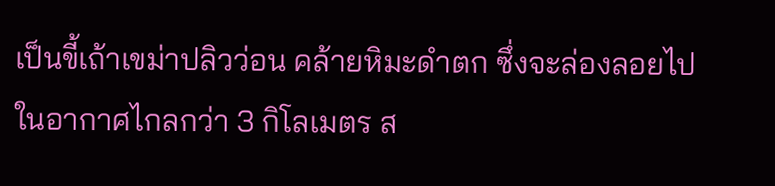เป็นขี้เถ้าเขม่าปลิวว่อน คล้ายหิมะดำตก ซึ่งจะล่องลอยไปในอากาศไกลกว่า 3 กิโลเมตร ส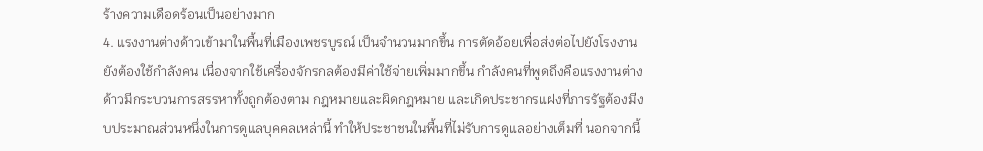ร้างความเดือดร้อนเป็นอย่างมาก
4. แรงงานต่างด้าวเข้ามาในพื้นที่เมืองเพชรบูรณ์ เป็นจำนวนมากขึ้น การตัดอ้อยเพื่อส่งต่อไปยังโรงงานยังต้องใช้กำลังคน เนื่องจากใช้เครื่องจักรกลต้องมีค่าใช้จ่ายเพิ่มมากขึ้น กำลังคนที่พูดถึงคือแรงงานต่างด้าวมีกระบวนการสรรหาทั้งถูกต้องตาม กฎหมายและผิดกฎหมาย และเกิดประชากรแฝงที่ภารรัฐต้องมีงบประมาณส่วนหนึ่งในการดูแลบุคคลเหล่านี้ ทำให้ประชาชนในพื้นที่ไม่รับการดูแลอย่างเต็มที่ นอกจากนี้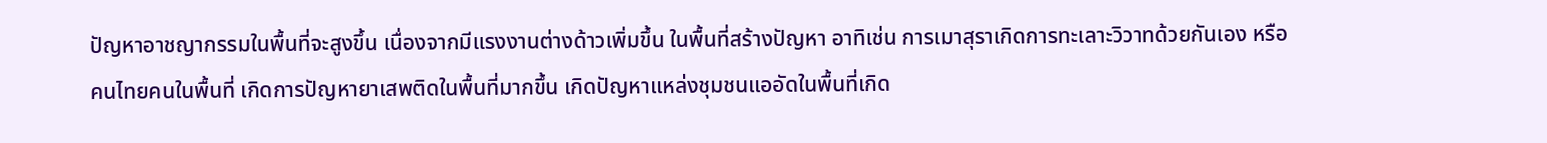ปัญหาอาชญากรรมในพื้นที่จะสูงขึ้น เนื่องจากมีแรงงานต่างด้าวเพิ่มขึ้น ในพื้นที่สร้างปัญหา อาทิเช่น การเมาสุราเกิดการทะเลาะวิวาทด้วยกันเอง หรือคนไทยคนในพื้นที่ เกิดการปัญหายาเสพติดในพื้นที่มากขึ้น เกิดปัญหาแหล่งชุมชนแออัดในพื้นที่เกิด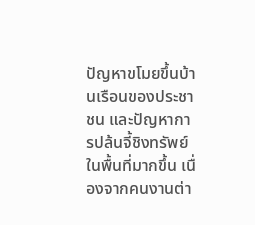ปัญหาขโมยขึ้นบ้านเรือนของประชาชน และปัญหาการปล้นจี้ชิงทรัพย์ในพื้นที่มากขึ้น เนื่องจากคนงานต่า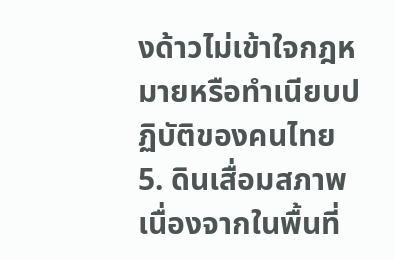งด้าวไม่เข้าใจกฎหมายหรือทำเนียบปฏิบัติของคนไทย
5. ดินเสื่อมสภาพ เนื่องจากในพื้นที่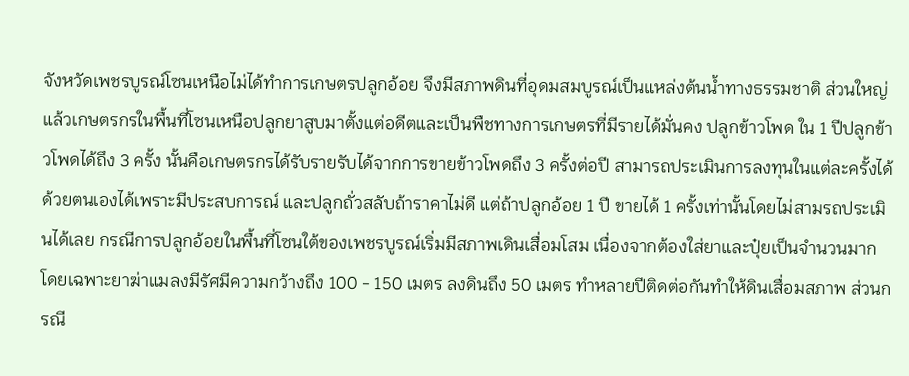จังหวัดเพชรบูรณ์โซนเหนือไม่ได้ทำการเกษตรปลูกอ้อย จึงมีสภาพดินที่อุดมสมบูรณ์เป็นแหล่งต้นน้ำทางธรรมชาติ ส่วนใหญ่แล้วเกษตรกรในพื้นที่โซนเหนือปลูกยาสูบมาตั้งแต่อดีตและเป็นพืชทางการเกษตรที่มีรายได้มั่นคง ปลูกข้าวโพด ใน 1 ปีปลูกข้าวโพดได้ถึง 3 ครั้ง นั้นคือเกษตรกรได้รับรายรับได้จากการขายข้าวโพดถึง 3 ครั้งต่อปี สามารถประเมินการลงทุนในแต่ละครั้งได้ด้วยตนเองได้เพราะมีประสบการณ์ และปลูกถั่วสลับถ้าราคาไม่ดี แต่ถ้าปลูกอ้อย 1 ปี ขายได้ 1 ครั้งเท่านั้นโดยไม่สามรถประเมินได้เลย กรณีการปลูกอ้อยในพื้นที่โซนใต้ของเพชรบูรณ์เริ่มมีสภาพเดินเสื่อมโสม เนื่องจากต้องใส่ยาและปุ๋ยเป็นจำนวนมาก โดยเฉพาะยาฆ่าแมลงมีรัศมีความกว้างถึง 100 - 150 เมตร ลงดินถึง 50 เมตร ทำหลายปีติดต่อกันทำให้ดินเสื่อมสภาพ ส่วนกรณี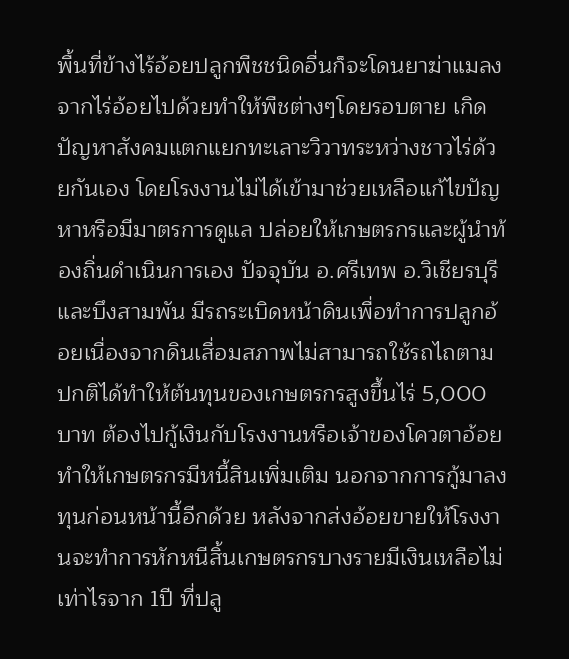พื้นที่ข้างไร้อ้อยปลูกพืชชนิดอื่นก็จะโดนยาฆ่าแมลงจากไร่อ้อยไปด้วยทำให้พืชต่างๆโดยรอบตาย เกิดปัญหาสังคมแตกแยกทะเลาะวิวาทระหว่างชาวไร่ด้วยกันเอง โดยโรงงานไม่ได้เข้ามาช่วยเหลือแก้ไขปัญหาหรือมีมาตรการดูแล ปล่อยให้เกษตรกรและผู้นำท้องถิ่นดำเนินการเอง ปัจจุบัน อ.ศรีเทพ อ.วิเชียรบุรี และบึงสามพัน มีรถระเบิดหน้าดินเพื่อทำการปลูกอ้อยเนื่องจากดินเสื่อมสภาพไม่สามารถใช้รถไถตามปกติได้ทำให้ต้นทุนของเกษตรกรสูงขึ้นไร่ 5,000 บาท ต้องไปกู้เงินกับโรงงานหรือเจ้าของโควตาอ้อยทำให้เกษตรกรมีหนี้สินเพิ่มเติม นอกจากการกู้มาลงทุนก่อนหน้านี้อีกด้วย หลังจากส่งอ้อยขายให้โรงงานจะทำการหักหนีสิ้นเกษตรกรบางรายมีเงินเหลือไม่เท่าไรจาก 1ปี ที่ปลู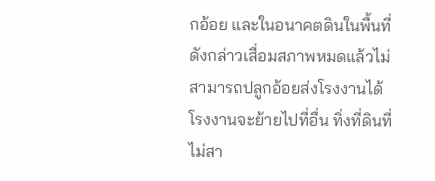กอ้อย และในอนาคตดินในพื้นที่ดังกล่าวเสื่อมสภาพหมดแล้วไม่สามารถปลูกอ้อยส่งโรงงานได้ โรงงานจะย้ายไปที่อื่น ทิ่งที่ดินที่ไม่สา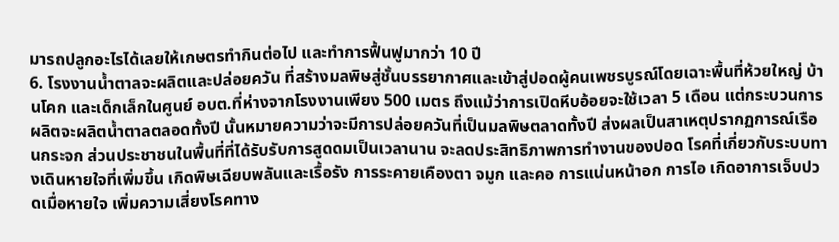มารถปลูกอะไรได้เลยให้เกษตรทำกินต่อไป และทำการฟื้นฟูมากว่า 10 ปี
6. โรงงานน้ำตาลจะผลิตและปล่อยควัน ที่สร้างมลพิษสู่ชั้นบรรยากาศและเข้าสู่ปอดผู้คนเพชรบูรณ์โดยเฉาะพื้นที่ห้วยใหญ่ บ้านโคก และเด็กเล็กในศูนย์ อบต.ที่ห่างจากโรงงานเพียง 500 เมตร ถึงแม้ว่าการเปิดหีบอ้อยจะใช้เวลา 5 เดือน แต่กระบวนการผลิตจะผลิตน้ำตาลตลอดทั้งปี นั้นหมายความว่าจะมีการปล่อยควันที่เป็นมลพิษตลาดทั้งปี ส่งผลเป็นสาเหตุปรากฏการณ์เรือนกระจก ส่วนประชาชนในพื้นที่ที่ได้รับรับการสูดดมเป็นเวลานาน จะลดประสิทธิภาพการทำงานของปอด โรคที่เกี่ยวกับระบบทางเดินหายใจที่เพิ่มขึ้น เกิดพิษเฉียบพลันและเรื้อรัง การระคายเคืองตา จมูก และคอ การแน่นหน้าอก การไอ เกิดอาการเจ็บปวดเมื่อหายใจ เพิ่มความเสี่ยงโรคทาง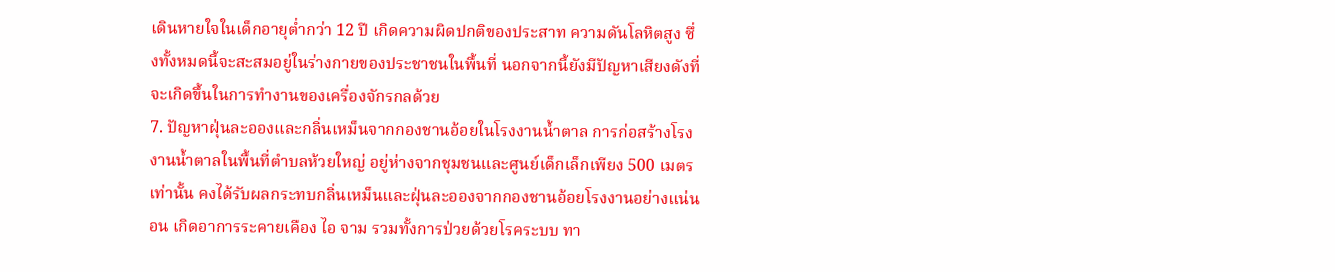เดินหายใจในเด็กอายุต่ำกว่า 12 ปี เกิดความผิดปกติของประสาท ความดันโลหิตสูง ซึ่งทั้งหมดนี้จะสะสมอยู่ในร่างกายของประชาชนในพื้นที่ นอกจากนี้ยังมีปัญหาเสียงดังที่จะเกิดขึ้นในการทำงานของเครื่องจักรกลด้วย
7. ปัญหาฝุ่นละอองและกลิ่นเหม็นจากกองชานอ้อยในโรงงานน้ำตาล การก่อสร้างโรงงานน้ำตาลในพื้นที่ตำบลห้วยใหญ่ อยู่ห่างจากชุมชนและศูนย์เด็กเล็กเพียง 500 เมตรเท่านั้น คงได้รับผลกระทบกลิ่นเหม็นและฝุ่นละอองจากกองชานอ้อยโรงงานอย่างแน่นอน เกิดอาการระคายเคือง ไอ จาม รวมทั้งการป่วยด้วยโรคระบบ ทา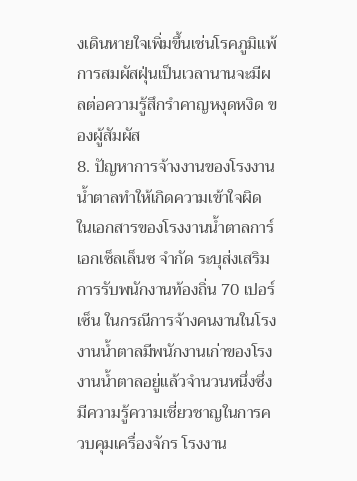งเดินหายใจเพิ่มขึ้นเช่นโรคภูมิแพ้ การสมผัสฝุ่นเป็นเวลานานจะมีผลต่อความรู้สึกรำคาญหงุดหงิด ของผู้สัมผัส
8. ปัญหาการจ้างงานของโรงงานน้ำตาลทำให้เกิดความเข้าใจผิด ในเอกสารของโรงงานน้ำตาลการ์ เอกเซ็ลเล็นซ จำกัด ระบุส่งเสริมการรับพนักงานท้องถิ่น 70 เปอร์เซ็น ในกรณีการจ้างคนงานในโรงงานน้ำตาลมีพนักงานเก่าของโรงงานน้ำตาลอยู่แล้วจำนวนหนึ่งซึ่งมีความรู้ความเชี่ยวชาญในการควบคุมเครื่องจักร โรงงาน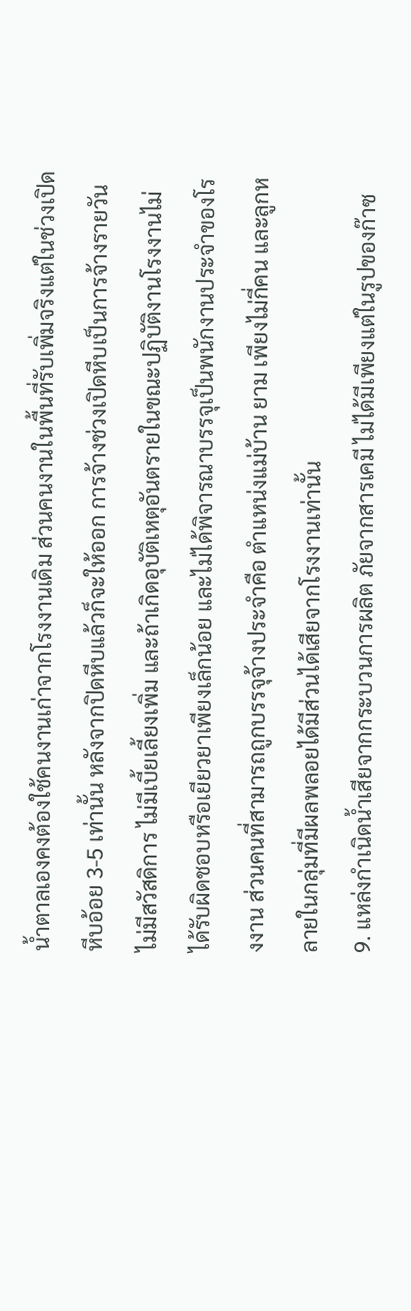น้ำตาลเองคงต้องใช้คนงานเก่าจากโรงงานเดิม ส่วนคนงานในพื้นที่รับเพิ่มจริงแต่ในช่วงเปิดหีบอ้อย 3-5 เท่านั้น หลังจากปิดหีบแล้วก็จะให้ออก การจ้างช่วงเปิดหีบเป็นการจ้างรายวัน ไม่มีสวัสดิการ ไม่มีเบี้ยเลี้ยงเพิ่ม และถ้าเกิดอุบัติเหตุอันตรายในขณะปฏิบัติงานโรงงานไม่ได้รับผิดชอบหรือเยียวยาเพียงเล็กน้อย และไม่ได้พิจารณาบรรจุเป็นพนักงานประจำของโรงงาน ส่วนคนที่สามารถถูกบรรจุจ้างประจำคือ ตำแหน่งแม่บ้าน ยาม เพียงไม่กี่คน และลูกหลายในกลุ่มที่มีผลพลอยได้มีส่วนได้เสียจากโรงงานเท่านั้น
9. แหล่งกําเนิดน้ำเสียจากกระบวนการผลิต ภัยจากสารเคมี ไม่ได้มีเพียงแต่ในรูปของก๊าซ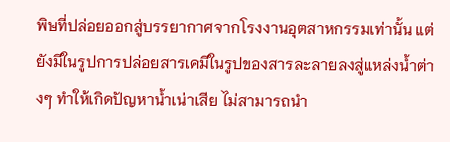พิษที่ปล่อยออกสู่บรรยากาศจากโรงงานอุตสาหกรรมเท่านั้น แต่ยังมีในรูปการปล่อยสารเคมีในรูปของสารละลายลงสู่แหล่งน้ำต่างๆ ทำให้เกิดปัญหาน้ำเน่าเสีย ไม่สามารถนำ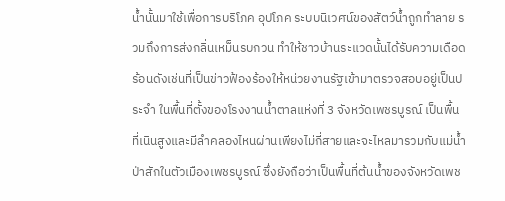น้ำนั้นมาใช้เพื่อการบริโภค อุปโภค ระบบนิเวศน์ของสัตว์น้ำถูกทำลาย รวมถึงการส่งกลิ่นเหม็นรบกวน ทำให้ชาวบ้านระแวดนั้นได้รับความเดือดร้อนดังเช่นที่เป็นข่าวฟ้องร้องให้หน่วยงานรัฐเข้ามาตรวจสอบอยู่เป็นประจำ ในพื้นที่ตั้งของโรงงานน้ำตาลแห่งที่ 3 จังหวัดเพชรบูรณ์ เป็นพื้นที่เนินสูงและมีลำคลองไหนผ่านเพียงไม่กี่สายและจะไหลมารวมกับแม่น้ำป่าสักในตัวเมืองเพชรบูรณ์ ซึ่งยังถือว่าเป็นพื้นที่ต้นน้ำของจังหวัดเพช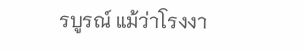รบูรณ์ แม้ว่าโรงงา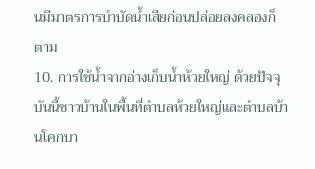นมีมาตรการบำบัดน้ำเสียก่อนปล่อยลงคลองก็ตาม
10. การใช้น้ำจากอ่างเก็บน้ำห้วยใหญ่ ด้วยปัจจุบันนี้ชาวบ้านในพื้นที่ตำบลห้วยใหญ่และตำบลบ้านโคกบา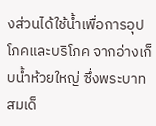งส่วนได้ใช้น้ำเพื่อการอุปโภคและบริโภค จากอ่างเก็บน้ำห้วยใหญ่ ซึ่งพระบาทสมเด็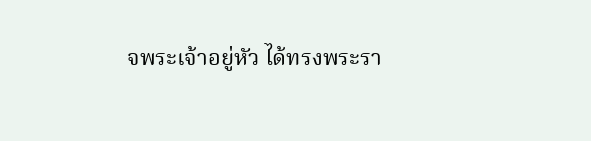จพระเจ้าอยู่หัว ได้ทรงพระรา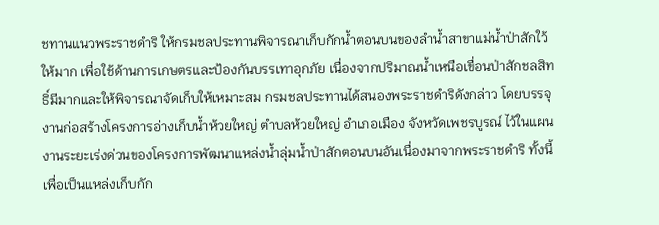ชทานแนวพระราชดำริ ให้กรมชลประทานพิจารณาเก็บกักน้ำตอนบนของลำน้ำสาขาแม่น้ำป่าสักใว้ให้มาก เพื่อใช้ด้านการเกษตรและป้องกันบรรเทาอุกภัย เนื่องจากปริมาณน้ำเหนือเขื่อนป่าสักชลสิทธิ์มีมากและให้พิจารณาจัดเก็บให้เหมาะสม กรมชลประทานได้สนองพระราชดำริดังกล่าว โดยบรรจุงานก่อสร้างโครงการอ่างเก็บน้ำห้วยใหญ่ ตำบลห้วยใหญ่ อำเภอเมือง จังหวัดเพชรบูรณ์ ไว้ในแผนงานระยะเร่งด่วนของโครงการพัฒนาแหล่งน้ำลุ่มน้ำป่าสักตอนบนอันเนื่องมาจากพระราชดำริ ทั้งนี้เพื่อเป็นแหล่งเก็บกัก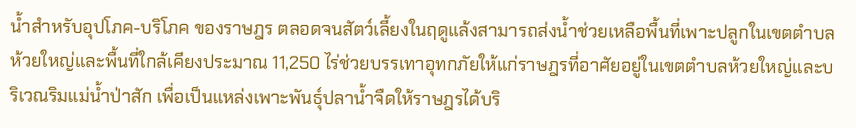น้ำสำหรับอุปโภค-บริโภค ของราษฎร ตลอดจนสัตว์เลี้ยงในฤดูแล้งสามารถส่งน้ำช่วยเหลือพื้นที่เพาะปลูกในเขตตำบลห้วยใหญ่และพื้นที่ใกล้เคียงประมาณ 11,250 ไร่ช่วยบรรเทาอุทกภัยให้แก่ราษฎรที่อาศัยอยู่ในเขตตำบลห้วยใหญ่และบริเวณริมแม่น้ำป่าสัก เพื่อเป็นแหล่งเพาะพันธุ์ปลาน้ำจืดให้ราษฎรได้บริ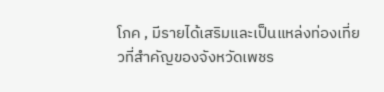โภค , มีรายได้เสริมและเป็นแหล่งท่องเที่ยวที่สำคัญของจังหวัดเพชร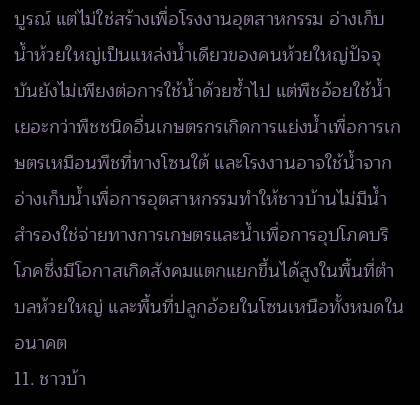บูรณ์ แต่ไม่ใช่สร้างเพื่อโรงงานอุตสาหกรรม อ่างเก็บน้ำห้วยใหญ่เป็นแหล่งน้ำเดียวของคนห้วยใหญ่ปัจจุบันยังไม่เพียงต่อการใช้น้ำด้วยซ้ำไป แต่พืชอ้อยใช้น้ำเยอะกว่าพืชชนิดอื่นเกษตรกรเกิดการแย่งน้ำเพื่อการเกษตรเหมือนพืชที่ทางโซนใต้ และโรงงานอาจใช้น้ำจากอ่างเก็บน้ำเพื่อการอุตสาหกรรมทำให้ชาวบ้านไม่มีน้ำสำรองใช่จ่ายทางการเกษตรและน้ำเพื่อการอุปโภคบริโภคซึ่งมีโอกาสเกิดสังคมแตกแยกขึ้นได้สูงในพื้นที่ตำบลห้วยใหญ่ และพื้นที่ปลูกอ้อยในโซนเหนือทั้งหมดในอนาคต
11. ชาวบ้า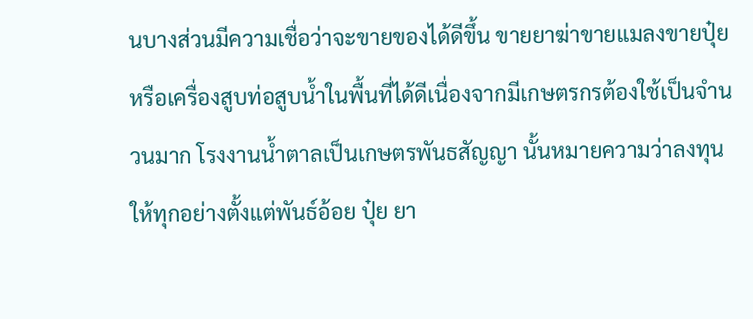นบางส่วนมีความเชื่อว่าจะขายของได้ดีขึ้น ขายยาฆ่าขายแมลงขายปุ๋ยหรือเครื่องสูบท่อสูบน้ำในพื้นที่ได้ดีเนื่องจากมีเกษตรกรต้องใช้เป็นจำนวนมาก โรงงานน้ำตาลเป็นเกษตรพันธสัญญา นั้นหมายความว่าลงทุนให้ทุกอย่างตั้งแต่พันธ์อ้อย ปุ๋ย ยา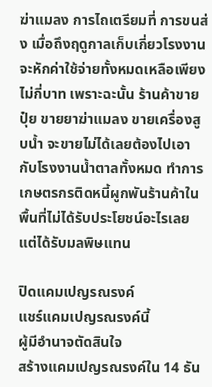ฆ่าแมลง การไถเตรียมที่ การขนส่ง เมื่อถึงฤดูกาลเก็บเกี่ยวโรงงานจะหักค่าใช้จ่ายทั้งหมดเหลือเพียงไม่กี่บาท เพราะฉะนั้น ร้านค้าขายปุ๋ย ขายยาฆ่าแมลง ขายเครื่องสูบน้ำ จะขายไม่ได้เลยต้องไปเอากับโรงงานน้ำตาลทั้งหมด ทำการเกษตรกรติดหนี้ผูกพันร้านค้าในพื้นที่ไม่ได้รับประโยชน์อะไรเลยแต่ได้รับมลพิษแทน

ปิดแคมเปญรณรงค์
แชร์แคมเปญรณรงค์นี้
ผู้มีอำนาจตัดสินใจ
สร้างแคมเปญรณรงค์ใน 14 ธัน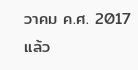วาคม ค.ศ. 2017 แล้ว